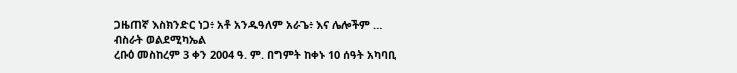ጋዜጠኛ እስክንድር ነጋ፥ አቶ አንዱዓለም አራጌ፥ እና ሌሎችም …
ብስራት ወልደሚካኤል
ረቡዕ መስከረም 3 ቀን 2004 ዓ. ም. በግምት ከቀኑ 10 ሰዓት አካባቢ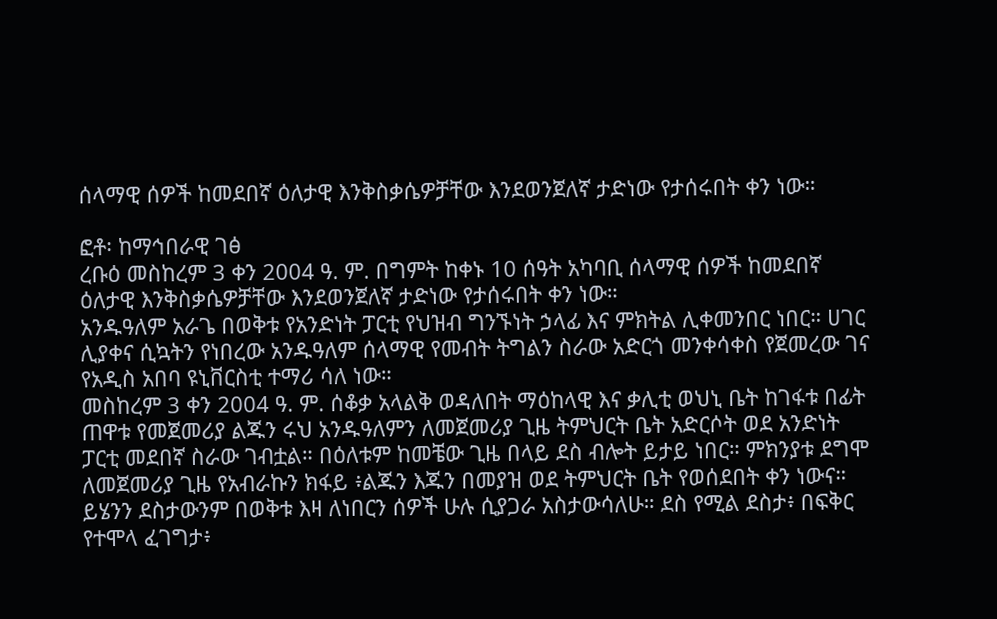ሰላማዊ ሰዎች ከመደበኛ ዕለታዊ እንቅስቃሴዎቻቸው እንደወንጀለኛ ታድነው የታሰሩበት ቀን ነው።

ፎቶ፡ ከማኅበራዊ ገፅ
ረቡዕ መስከረም 3 ቀን 2004 ዓ. ም. በግምት ከቀኑ 10 ሰዓት አካባቢ ሰላማዊ ሰዎች ከመደበኛ ዕለታዊ እንቅስቃሴዎቻቸው እንደወንጀለኛ ታድነው የታሰሩበት ቀን ነው።
አንዱዓለም አራጌ በወቅቱ የአንድነት ፓርቲ የህዝብ ግንኙነት ኃላፊ እና ምክትል ሊቀመንበር ነበር። ሀገር ሊያቀና ሲኳትን የነበረው አንዱዓለም ሰላማዊ የመብት ትግልን ስራው አድርጎ መንቀሳቀስ የጀመረው ገና የአዲስ አበባ ዩኒቨርስቲ ተማሪ ሳለ ነው።
መስከረም 3 ቀን 2004 ዓ. ም. ሰቆቃ አላልቅ ወዳለበት ማዕከላዊ እና ቃሊቲ ወህኒ ቤት ከገፋቱ በፊት ጠዋቱ የመጀመሪያ ልጁን ሩህ አንዱዓለምን ለመጀመሪያ ጊዜ ትምህርት ቤት አድርሶት ወደ አንድነት ፓርቲ መደበኛ ስራው ገብቷል። በዕለቱም ከመቼው ጊዜ በላይ ደስ ብሎት ይታይ ነበር። ምክንያቱ ደግሞ ለመጀመሪያ ጊዜ የአብራኩን ክፋይ ፥ልጁን እጁን በመያዝ ወደ ትምህርት ቤት የወሰደበት ቀን ነውና። ይሄንን ደስታውንም በወቅቱ እዛ ለነበርን ሰዎች ሁሉ ሲያጋራ አስታውሳለሁ። ደስ የሚል ደስታ፥ በፍቅር የተሞላ ፈገግታ፥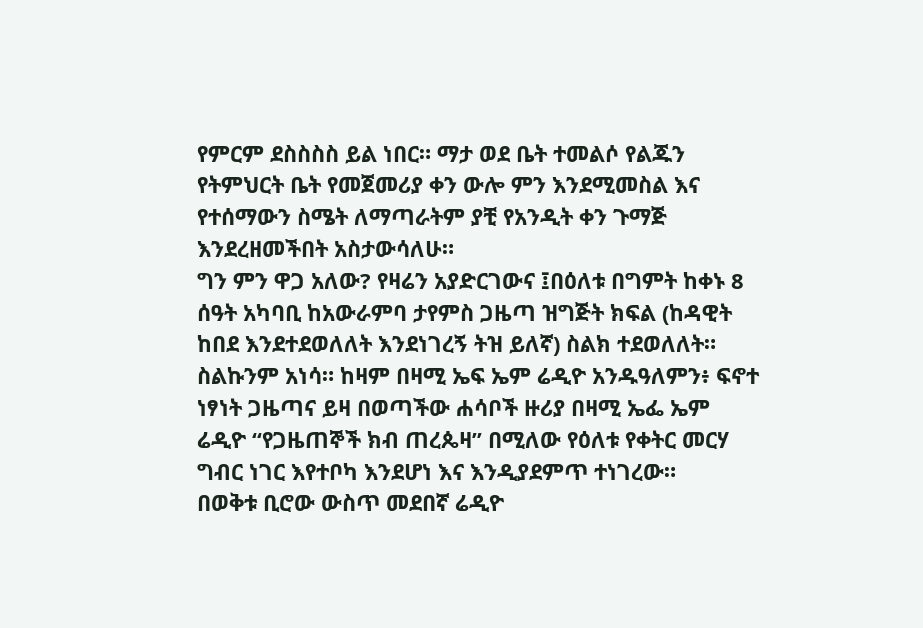የምርም ደስስስስ ይል ነበር። ማታ ወደ ቤት ተመልሶ የልጁን የትምህርት ቤት የመጀመሪያ ቀን ውሎ ምን እንደሚመስል እና የተሰማውን ስሜት ለማጣራትም ያቺ የአንዲት ቀን ጉማጅ እንደረዘመችበት አስታውሳለሁ።
ግን ምን ዋጋ አለው? የዛሬን አያድርገውና ፤በዕለቱ በግምት ከቀኑ 8 ሰዓት አካባቢ ከአውራምባ ታየምስ ጋዜጣ ዝግጅት ክፍል (ከዳዊት ከበደ እንደተደወለለት እንደነገረኝ ትዝ ይለኛ) ስልክ ተደወለለት። ስልኩንም አነሳ። ከዛም በዛሚ ኤፍ ኤም ሬዲዮ አንዱዓለምን፥ ፍኖተ ነፃነት ጋዜጣና ይዛ በወጣችው ሐሳቦች ዙሪያ በዛሚ ኤፌ ኤም ሬዲዮ “የጋዜጠኞች ክብ ጠረጴዛ” በሚለው የዕለቱ የቀትር መርሃ ግብር ነገር እየተቦካ እንደሆነ እና እንዲያደምጥ ተነገረው።
በወቅቱ ቢሮው ውስጥ መደበኛ ሬዲዮ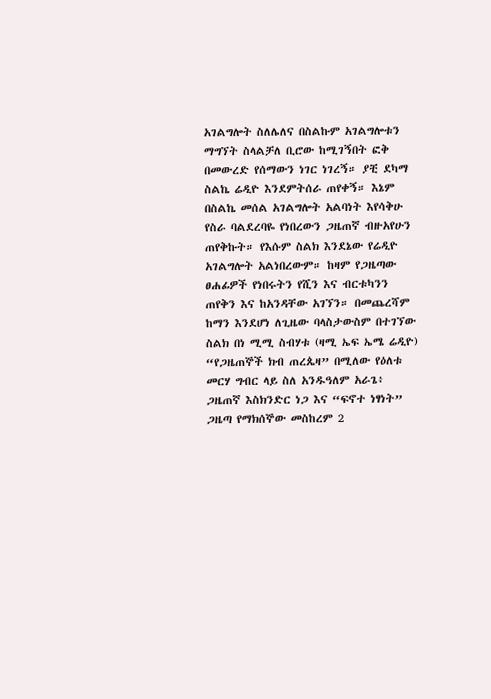አገልግሎት ስለሌለና በስልኩም አገልግሎቱን ማግኘት ስላልቻለ ቢሮው ከሚገኝበት ፎቅ በመውረድ የሰማውን ነገር ነገረኝ። ያቺ ደካማ ስልኬ ሬዲዮ እንደምትሰራ ጠየቀኝ። እኔም በስልኬ መሰል አገልግሎት አልባነት እየሳቅሁ የስራ ባልደረባዬ የነበረውን ጋዜጠኛ ብዙአየሁን ጠየቅኩት። የእሱም ስልክ እንደኔው የሬዲዮ አገልግሎት አልነበረውም። ከዛም የጋዜጣው ፀሐፊዎች የነበሩትን የሺን እና ብርቱካንን ጠየቅን እና ከአንዳቸው አገኘን። በመጨረሻም ከማን እንደሆነ ለጊዜው ባላስታውስም በተገኘው ስልክ በነ ሚሚ ስብሃቱ (ዛሚ ኤፍ ኤሜ ሬዲዮ) “የጋዜጠኞች ክብ ጠረጴዛ” በሚለው የዕለቱ መርሃ ግብር ላይ ስለ አንዱዓለም አራጌ፥ ጋዜጠኛ እስክንድር ነጋ እና “ፍኖተ ነፃነት” ጋዜጣ የማክሰኞው መስከረም 2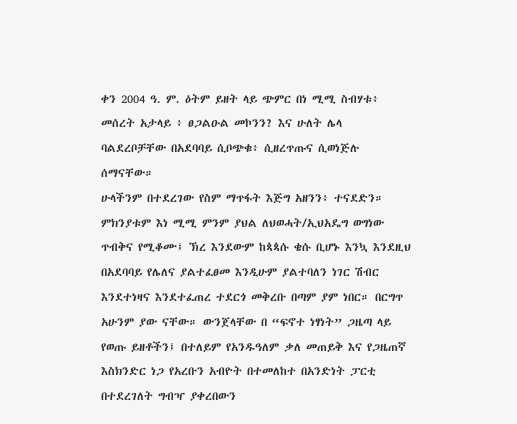ቀን 2004 ዓ. ም. ዕትም ይዘት ላይ ጭምር በነ ሚሚ ስብሃቱ፥ መሰረት አታላይ ፥ ፀጋልዑል መኮንን? እና ሁለት ሌላ ባልደረቦቻቸው በአደባባይ ሲቦጭቁ፥ ሲዘረጥጡና ሲወነጅሉ ሰማናቸው።
ሁላችንም በተደረገው የስም ማጥፋት እጅግ አዘንን፥ ተናደድን። ምክንያቱም እነ ሚሚ ምንም ያህል ለህወሓት/ኢህአዴግ ወግነው ጥብቅና የሚቆሙ፤ ኽረ እንደውም ከጳጳሱ ቄሱ ቢሆኑ እንኳ እንደዚህ በአደባባይ የሌለና ያልተፈፀመ እንዲሁም ያልተባለን ነገር ሽብር እንደተነዛና እንደተፈጠረ ተደርጎ መቅረቡ በጣም ያም ነበር። በርግጥ አሁንም ያው ናቸው። ውንጀላቸው በ “ፍኖተ ነፃነት” ጋዜጣ ላይ የወጡ ይዘቶችን፤ በተለይም የአንዱዓለም ቃለ መጠይቅ እና የጋዜጠኛ እስክንድር ነጋ የአረቡን አብዮት በተመለከተ በአንድነት ፓርቲ በተደረገለት ግብዣ ያቀረበውን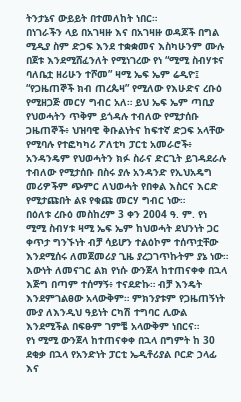ትንታኔና ውይይት በተመለከት ነበር።
በነገራችን ላይ በአገዛዙ እና በአገዛዙ ወዳጆች በግል ሚዲያ ስም ድጋፍ እንደ ተቋቋመና እስካሁንም ሙሉ በጀቱ እንደሚሸፈንለት የሚነገረው የነ “ሚሚ ስብሃቱና ባለቤቷ ዘሪሁን ተሾመ” ዛሚ ኤፍ ኤም ሬዲዮ፤ “የጋዜጠኞች ክብ ጠረጴዛ” የሚለው የእሁድና ረቡዕ የሚዘጋጅ መርሃ ግብር አለ። ይህ ኤፍ ኤም ጣቢያ የህወሓትን ጥቅም ይጎዳሉ ተብለው የሚታሰቡ ጋዜጠኞች፥ ህዝባዊ ቅቡልነትና ከፍተኛ ድጋፍ አላቸው የሚባሉ የተፎካካሪ ፖለቲካ ፓርቲ አመራሮች፥ አንዳንዴም የህወሓትን ክፉ ስራና ድርጊት ይገዳደራሉ ተብለው የሚታሰቡ በስሩ ያሉ አንዳንድ የኢህአዴግ መሪዎችም ጭምር ለህወሓት የበቀል እስርና እርድ የሚታጩበት ልዩ የቁጩ መርሃ ግብር ነው።
በዕለቱ ረቡዕ መስከረም 3 ቀን 2004 ዓ. ም. የነ ሚሚ ስብሃቱ ዛሚ ኤፍ ኤም ከህወሓት ደህንነት ጋር ቀጥታ ግንኙነት ብቻ ሳይሆን ተልዕኮም ተሰጥቷቸው እንደሚሰሩ ለመጀመሪያ ጊዜ ያረጋገጥኩትም ያኔ ነው። እውነት ለመናገር ልክ የነሱ ውንጀላ ከተጠናቀቀ በኋላ እጅግ በጣም ተሰማኝ፥ ተናደድኩ። ብቻ እንዴት እንደምገልፀው አላውቅም። ምክንያቱም የጋዜጠኝነት ሙያ ለእንዲህ ዓይነት ርካሽ ተግባር ሊውል እንደሚችል በፍፁም ገምቼ አላውቅም ነበርና።
የነ ሚሚ ውንጀላ ከተጠናቀቀ በኋላ በግምት ከ 30 ደቂቃ በኋላ የአንድነት ፓርቲ ኤዲቶሪያል ቦርድ ኃላፊ እና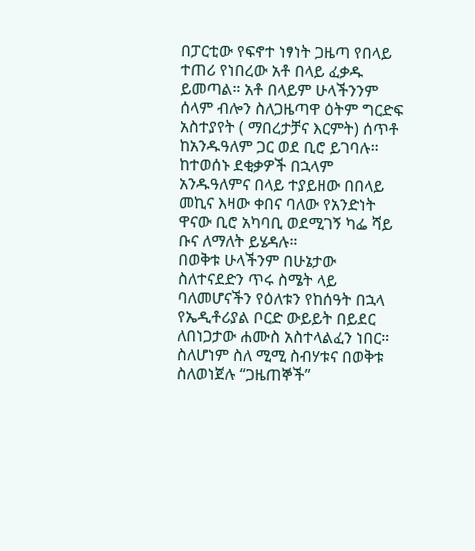በፓርቲው የፍኖተ ነፃነት ጋዜጣ የበላይ ተጠሪ የነበረው አቶ በላይ ፈቃዱ ይመጣል። አቶ በላይም ሁላችንንም ሰላም ብሎን ስለጋዜጣዋ ዕትም ግርድፍ አስተያየት ( ማበረታቻና እርምት) ሰጥቶ ከአንዱዓለም ጋር ወደ ቢሮ ይገባሉ። ከተወሰኑ ደቂቃዎች በኋላም አንዱዓለምና በላይ ተያይዘው በበላይ መኪና እዛው ቀበና ባለው የአንድነት ዋናው ቢሮ አካባቢ ወደሚገኝ ካፌ ሻይ ቡና ለማለት ይሄዳሉ።
በወቅቱ ሁላችንም በሁኔታው ስለተናደድን ጥሩ ስሜት ላይ ባለመሆናችን የዕለቱን የከሰዓት በኋላ የኤዲቶሪያል ቦርድ ውይይት በይደር ለበነጋታው ሐሙስ አስተላልፈን ነበር። ስለሆነም ስለ ሚሚ ስብሃቱና በወቅቱ ስለወነጀሉ “ጋዜጠኞች”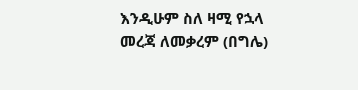እንዲሁም ስለ ዛሚ የኋላ መረጃ ለመቃረም (በግሌ)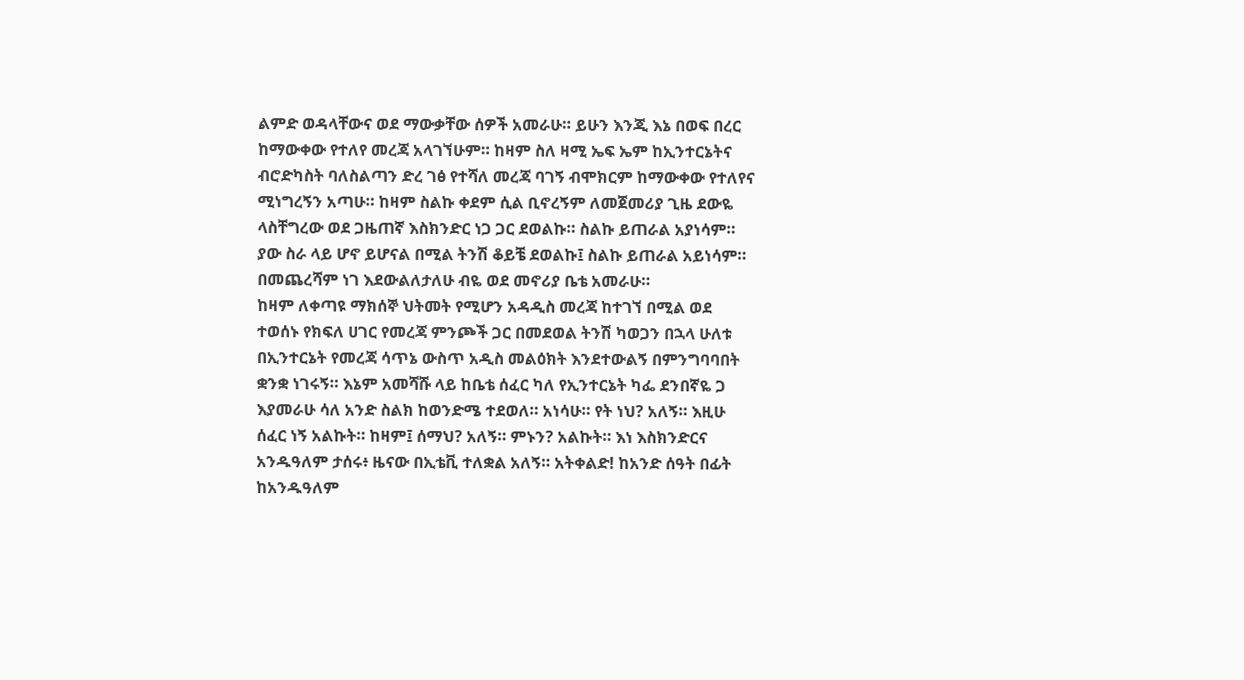ልምድ ወዳላቸውና ወደ ማውቃቸው ሰዎች አመራሁ። ይሁን እንጂ እኔ በወፍ በረር ከማውቀው የተለየ መረጃ አላገኘሁም። ከዛም ስለ ዛሚ ኤፍ ኤም ከኢንተርኔትና ብሮድካስት ባለስልጣን ድረ ገፅ የተሻለ መረጃ ባገኝ ብሞክርም ከማውቀው የተለየና ሚነግረኝን አጣሁ። ከዛም ስልኩ ቀደም ሲል ቢኖረኝም ለመጀመሪያ ጊዜ ደውዬ ላስቸግረው ወደ ጋዜጠኛ እስክንድር ነጋ ጋር ደወልኩ። ስልኩ ይጠራል አያነሳም። ያው ስራ ላይ ሆኖ ይሆናል በሚል ትንሽ ቆይቼ ደወልኩ፤ ስልኩ ይጠራል አይነሳም። በመጨረሻም ነገ እደውልለታለሁ ብዬ ወደ መኖሪያ ቤቴ አመራሁ።
ከዛም ለቀጣዩ ማክሰኞ ህትመት የሚሆን አዳዲስ መረጃ ከተገኘ በሚል ወደ ተወሰኑ የክፍለ ሀገር የመረጃ ምንጮች ጋር በመደወል ትንሽ ካወጋን በኋላ ሁለቱ በኢንተርኔት የመረጃ ሳጥኔ ውስጥ አዲስ መልዕክት እንደተውልኝ በምንግባባበት ቋንቋ ነገሩኝ። እኔም አመሻሹ ላይ ከቤቴ ሰፈር ካለ የኢንተርኔት ካፌ ደንበኛዬ ጋ እያመራሁ ሳለ አንድ ስልክ ከወንድሜ ተደወለ። አነሳሁ። የት ነህ? አለኝ። እዚሁ ሰፈር ነኝ አልኩት። ከዛም፤ ሰማህ? አለኝ። ምኑን? አልኩት። እነ እስክንድርና አንዱዓለም ታሰሩ፥ ዜናው በኢቴቪ ተለቋል አለኝ። አትቀልድ! ከአንድ ሰዓት በፊት ከአንዱዓለም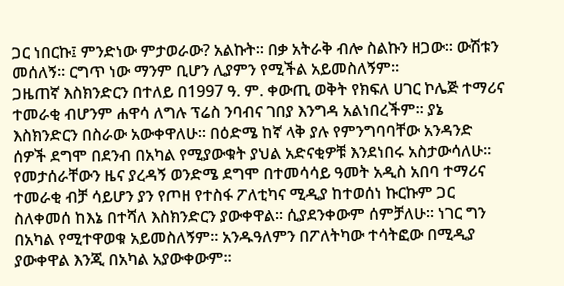ጋር ነበርኩ፤ ምንድነው ምታወራው? አልኩት። በቃ አትራቅ ብሎ ስልኩን ዘጋው። ውሽቱን መሰለኝ። ርግጥ ነው ማንም ቢሆን ሊያምን የሚችል አይመስለኝም።
ጋዜጠኛ እስክንድርን በተለይ በ1997 ዓ. ም. ቀውጢ ወቅት የክፍለ ሀገር ኮሌጅ ተማሪና ተመራቂ ብሆንም ሐዋሳ ለግሉ ፕሬስ ንባብና ገበያ እንግዳ አልነበረችም። ያኔ እስክንድርን በስራው አውቀዋለሁ። በዕድሜ ከኛ ላቅ ያሉ የምንግባባቸው አንዳንድ ሰዎች ደግሞ በደንብ በአካል የሚያውቁት ያህል አድናቂዎቹ እንደነበሩ አስታውሳለሁ። የመታሰራቸውን ዜና ያረዳኝ ወንድሜ ደግሞ በተመሳሳይ ዓመት አዲስ አበባ ተማሪና ተመራቂ ብቻ ሳይሆን ያን የጦዘ የተስፋ ፖለቲካና ሚዲያ ከተወሰነ ኩርኩም ጋር ስለቀመሰ ከእኔ በተሻለ እስክንድርን ያውቀዋል። ሲያደንቀውም ሰምቻለሁ። ነገር ግን በአካል የሚተዋወቁ አይመስለኝም። አንዱዓለምን በፖለትካው ተሳትፎው በሚዲያ ያውቀዋል እንጂ በአካል አያውቀውም።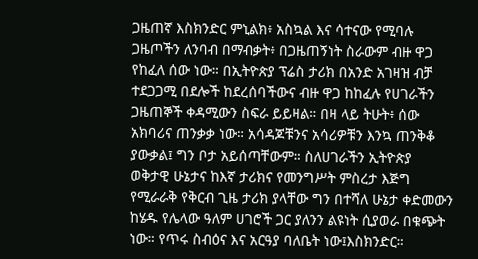ጋዜጠኛ እስክንድር ምኒልክ፥ አስኳል እና ሳተናው የሚባሉ ጋዜጦችን ለንባብ በማብቃት፥ በጋዜጠኝነት ስራውም ብዙ ዋጋ የከፈለ ሰው ነው። በኢትዮጵያ ፕሬስ ታሪክ በአንድ አገዛዝ ብቻ ተደጋጋሚ በደሎች ከደረሰባችውና ብዙ ዋጋ ከከፈሉ የሀገራችን ጋዜጠኞች ቀዳሚውን ስፍራ ይይዛል። በዛ ላይ ትሁት፥ ሰው አክባሪና ጠንቃቃ ነው። አሳዳጆቹንና አሳሪዎቹን እንኳ ጠንቅቆ ያውቃል፤ ግን ቦታ አይሰጣቸውም። ስለሀገራችን ኢትዮጵያ ወቅታዊ ሁኔታና ከእኛ ታሪክና የመንግሥት ምስረታ እጅግ የሚራራቅ የቅርብ ጊዜ ታሪክ ያላቸው ግን በተሻለ ሁኔታ ቀድመውን ከሄዱ የሌላው ዓለም ሀገሮች ጋር ያለንን ልዩነት ሲያወራ በቁጭት ነው። የጥሩ ስብዕና እና አርዓያ ባለቤት ነው፤እስክንድር።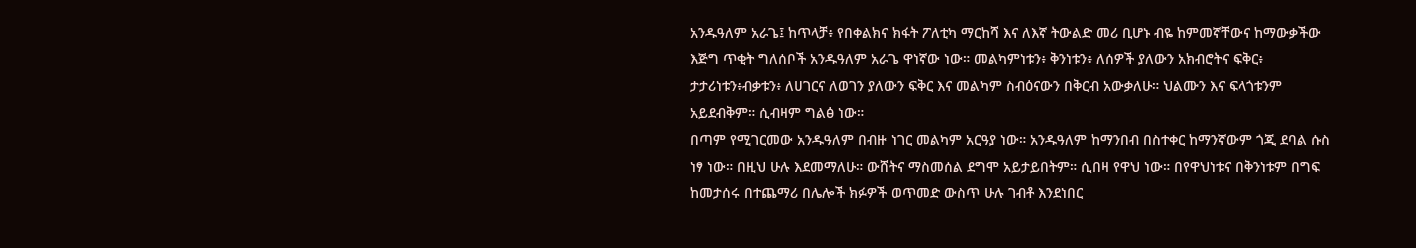አንዱዓለም አራጌ፤ ከጥላቻ፥ የበቀልክና ክፋት ፖለቲካ ማርከሻ እና ለእኛ ትውልድ መሪ ቢሆኑ ብዬ ከምመኛቸውና ከማውቃችው እጅግ ጥቂት ግለሰቦች አንዱዓለም አራጌ ዋነኛው ነው። መልካምነቱን፥ ቅንነቱን፥ ለሰዎች ያለውን አክብሮትና ፍቅር፥ ታታሪነቱን፥ብቃቱን፥ ለሀገርና ለወገን ያለውን ፍቅር እና መልካም ስብዕናውን በቅርብ አውቃለሁ። ህልሙን እና ፍላጎቱንም አይደብቅም። ሲብዛም ግልፅ ነው።
በጣም የሚገርመው አንዱዓለም በብዙ ነገር መልካም አርዓያ ነው። አንዱዓለም ከማንበብ በስተቀር ከማንኛውም ጎጂ ደባል ሱስ ነፃ ነው። በዚህ ሁሉ እደመማለሁ። ውሸትና ማስመሰል ደግሞ አይታይበትም። ሲበዛ የዋህ ነው። በየዋህነቱና በቅንነቱም በግፍ ከመታሰሩ በተጨማሪ በሌሎች ክፉዎች ወጥመድ ውስጥ ሁሉ ገብቶ እንደነበር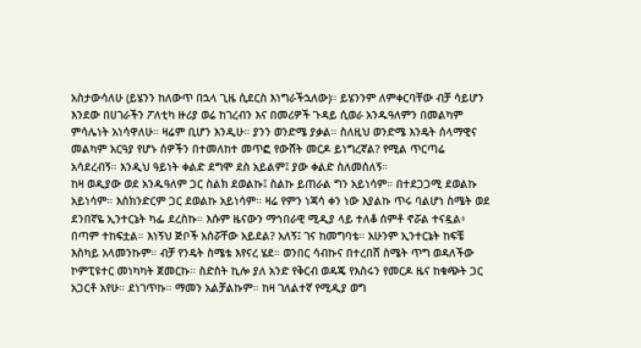አስታውሳለሁ (ይሄንን ከለውጥ በኋላ ጊዜ ሲደርስ እነግራችኋለው)። ይሄንንም ለምቀርባቸው ብቻ ሳይሆን እንደው በሀገራችን ፖለቲካ ዙሪያ ወሬ ከገረብን እና በመሪዎች ጉዳይ ሲወራ አንዱዓለምን በመልካም ምሳሌነት አነሳዋለሁ። ዛሬም ቢሆን እንዲሁ። ያንን ወንድሜ ያቃል። ስለዚህ ወንድሜ እንዴት ሰላማዊና መልካም አርዓያ የሆኑ ሰዎችን በተመለከተ መጥፎ የውሸት መርዶ ይነግረኛል? የሚል ጥርጣሬ አሳደረብኝ። እንዲህ ዓይነት ቀልድ ደግሞ ደስ አይልም፤ ያው ቀልድ ስለመሰለኝ።
ከዛ ወዲያው ወደ አንዱዓለም ጋር ስልክ ደወልኩ፤ ስልኩ ይጠራል ግን አይነሳም። በተደጋጋሚ ደወልኩ አይነሳም። እስክንድርም ጋር ደወልኩ አይነሳም። ዛሬ የምን ነጃሳ ቀን ነው እያልኩ ጥሩ ባልሆነ ስሜት ወደ ደንበኛዬ ኢንተርኔት ካፌ ደረስኩ። እሱም ዜናውን ማኅበራዊ ሚዲያ ላይ ተለቆ ሰምቶ ኖሯል ተናዷል፥ በጣም ተከፍቷል። እነኝህ ጅቦች አሰሯቸው አይደል? አለኝ፤ ገና ከመግባቴ። አሁንም ኢንተርኔት ከፍቼ እስካይ አላመንኩም። ብቻ የንዴት ስሜቴ እየናረ ሄደ። ወንበር ሳብኩና በተረበሸ ስሜት ጥግ ወዳለችው ኮምፒዩተር መነካካት ጀመርኩ። ስድስት ኪሎ ያለ አንድ የቅርብ ወዳጄ የእስሩን የመርዶ ዜና ከቁጭት ጋር አጋርቶ አየሁ። ደነገጥኩ። ማመን አልቻልኩም። ከዛ ገለልተኛ የሚዲያ ወግ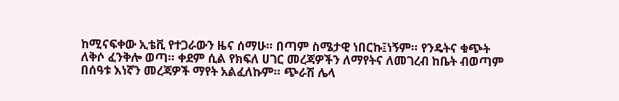ከሚናፍቀው ኢቴቪ የተጋራውን ዜና ሰማሁ። በጣም ስሜታዊ ነበርኩ፤ነኝም። የንዴትና ቁጭት ለቅሶ ፈንቅሎ ወጣ። ቀደም ሲል የክፍለ ሀገር መረጃዎችን ለማየትና ለመገረብ ከቤት ብወጣም በሰዓቱ እነኛን መረጃዎች ማየት አልፈለኩም። ጭራሽ ሌላ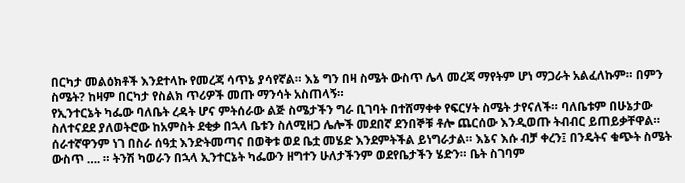በርካታ መልዕክቶች እንደተላኩ የመረጃ ሳጥኔ ያሳየኛል። እኔ ግን በዛ ስሜት ውስጥ ሌላ መረጃ ማየትም ሆነ ማጋራት አልፈለኩም። በምን ስሜት? ከዛም በርካታ የስልክ ጥሪዎች መጡ ማንሳት አስጠላኝ።
የኢንተርኔት ካፌው ባለቤት ረዳት ሆና ምትሰራው ልጅ ስሜታችን ግራ ቢገባት በተሸማቀቀ የፍርሃት ስሜት ታየናለች። ባለቤቱም በሁኔታው ስለተናደደ ያለወትሮው ከአምስት ደቂቃ በኋላ ቤቱን ስለሚዘጋ ሌሎች መደበኛ ደንበኞቹ ቶሎ ጨርሰው እንዲወጡ ትብብር ይጠይቃቸዋል። ሰራተኛዋንም ነገ በስራ ሰዓቷ እንድትመጣና በወቅቱ ወደ ቤቷ መሄድ እንደምትችል ይነግራታል። እኔና እሱ ብቻ ቀረን፤ በንዴትና ቁጭት ስሜት ውስጥ …. ። ትንሽ ካወራን በኋላ ኢንተርኔት ካፌውን ዘግተን ሁለታችንም ወደየቤታችን ሄድን። ቤት ስገባም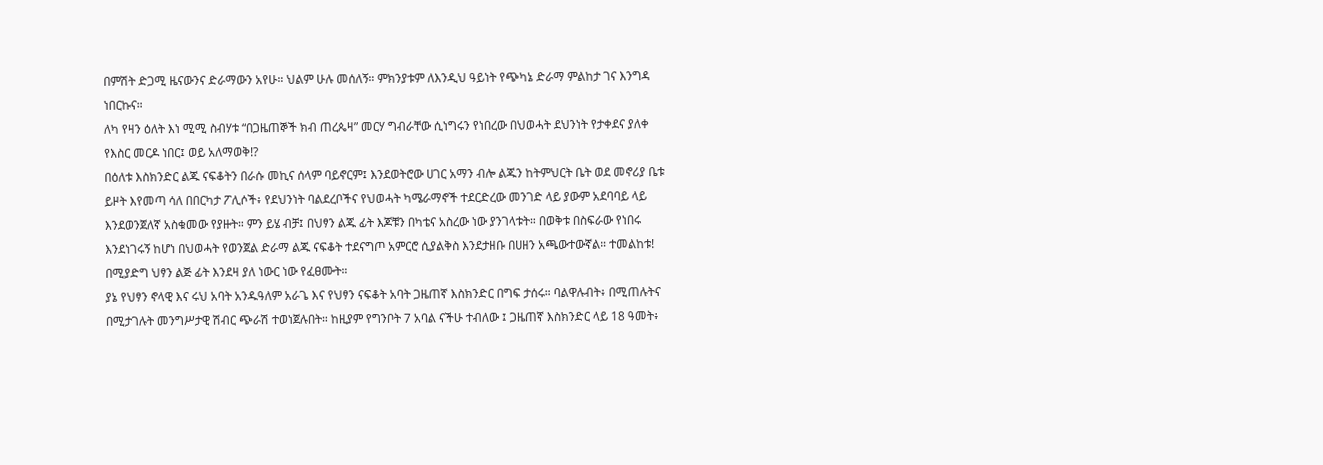በምሽት ድጋሚ ዜናውንና ድራማውን አየሁ። ህልም ሁሉ መሰለኝ። ምክንያቱም ለእንዲህ ዓይነት የጭካኔ ድራማ ምልከታ ገና እንግዳ ነበርኩና።
ለካ የዛን ዕለት እነ ሚሚ ስብሃቱ “በጋዜጠኞች ክብ ጠረጴዛ” መርሃ ግብራቸው ሲነግሩን የነበረው በህወሓት ደህንነት የታቀደና ያለቀ የእስር መርዶ ነበር፤ ወይ አለማወቅ!?
በዕለቱ እስክንድር ልጁ ናፍቆትን በራሱ መኪና ሰላም ባይኖርም፤ እንደወትሮው ሀገር አማን ብሎ ልጁን ከትምህርት ቤት ወደ መኖሪያ ቤቱ ይዞት እየመጣ ሳለ በበርካታ ፖሊሶች፥ የደህንነት ባልደረቦችና የህወሓት ካሜራማኖች ተደርድረው መንገድ ላይ ያውም አደባባይ ላይ እንደወንጀለኛ አስቁመው የያዙት። ምን ይሄ ብቻ፤ በህፃን ልጁ ፊት እጆቹን በካቴና አስረው ነው ያንገላቱት። በወቅቱ በስፍራው የነበሩ እንደነገሩኝ ከሆነ በህወሓት የወንጀል ድራማ ልጁ ናፍቆት ተደናግጦ አምርሮ ሲያልቅስ እንደታዘቡ በሀዘን አጫውተውኛል። ተመልከቱ! በሚያድግ ህፃን ልጅ ፊት እንደዛ ያለ ነውር ነው የፈፀሙት።
ያኔ የህፃን ኖላዊ እና ሩህ አባት አንዱዓለም አራጌ እና የህፃን ናፍቆት አባት ጋዜጠኛ እስክንድር በግፍ ታሰሩ። ባልዋሉብት፥ በሚጠሉትና በሚታገሉት መንግሥታዊ ሽብር ጭራሽ ተወነጀሉበት። ከዚያም የግንቦት 7 አባል ናችሁ ተብለው ፤ ጋዜጠኛ እስክንድር ላይ 18 ዓመት፥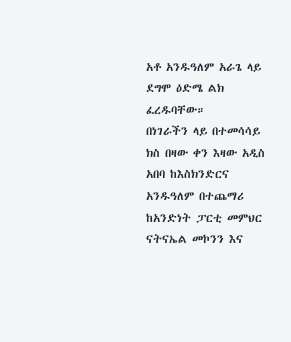አቶ አንዱዓለም አራጌ ላይ ደግሞ ዕድሜ ልክ ፈረዱባቸው።
በነገራችን ላይ በተመሳሳይ ክስ በዛው ቀን እዛው አዲስ አበባ ከእስክንድርና አንዱዓለም በተጨማሪ ከአንድነት ፓርቲ መምህር ናትናኤል መኮንን እና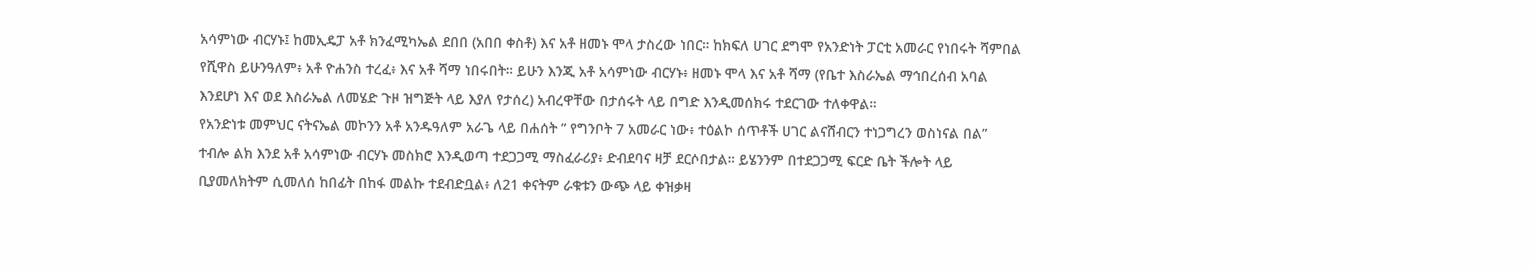አሳምነው ብርሃኑ፤ ከመኢዴፓ አቶ ክንፈሚካኤል ደበበ (አበበ ቀስቶ) እና አቶ ዘመኑ ሞላ ታስረው ነበር። ከክፍለ ሀገር ደግሞ የአንድነት ፓርቲ አመራር የነበሩት ሻምበል የሺዋስ ይሁንዓለም፥ አቶ ዮሐንስ ተረፈ፥ እና አቶ ሻማ ነበሩበት። ይሁን እንጂ አቶ አሳምነው ብርሃኑ፥ ዘመኑ ሞላ እና አቶ ሻማ (የቤተ እስራኤል ማኅበረሰብ አባል እንደሆነ እና ወደ እስራኤል ለመሄድ ጉዞ ዝግጅት ላይ እያለ የታሰረ) አብረዋቸው በታሰሩት ላይ በግድ እንዲመሰክሩ ተደርገው ተለቀዋል።
የአንድነቱ መምህር ናትናኤል መኮንን አቶ አንዱዓለም አራጌ ላይ በሐሰት ” የግንቦት 7 አመራር ነው፥ ተዕልኮ ሰጥቶች ሀገር ልናሸብርን ተነጋግረን ወስነናል በል” ተብሎ ልክ እንደ አቶ አሳምነው ብርሃኑ መስክሮ እንዲወጣ ተደጋጋሚ ማስፈራሪያ፥ ድብደባና ዛቻ ደርሶበታል። ይሄንንም በተደጋጋሚ ፍርድ ቤት ችሎት ላይ ቢያመለክትም ሲመለሰ ከበፊት በከፋ መልኩ ተደብድቧል፥ ለ21 ቀናትም ራቁቱን ውጭ ላይ ቀዝቃዛ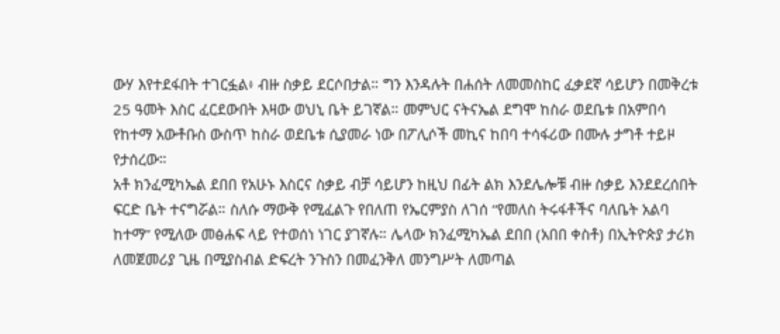ውሃ እየተደፋበት ተገርፏል፥ ብዙ ስቃይ ደርሶበታል። ግን እንዳሉት በሐሰት ለመመስከር ፈቃደኛ ሳይሆን በመቅረቱ 25 ዓመት እስር ፈርደውበት እዛው ወህኒ ቤት ይገኛል። መምህር ናትናኤል ደግሞ ከስራ ወደቤቱ በአምበሳ የከተማ አውቶቡስ ውስጥ ከስራ ወደቤቱ ሲያመራ ነው በፖሊሶች መኪና ከበባ ተሳፋሪው በሙሉ ታግቶ ተይዞ የታሰረው።
አቶ ክንፈሚካኤል ደበበ የአሁኑ እስርና ስቃይ ብቻ ሳይሆን ከዚህ በፊት ልክ እንደሌሎቹ ብዙ ስቃይ እንደደረሰበት ፍርድ ቤት ተናግሯል። ስለሱ ማውቅ የሚፈልጉ የበለጠ የኤርምያስ ለገሰ “የመለስ ትሩፋቶችና ባለቤት አልባ ከተማ” የሚለው መፅሐፍ ላይ የተወሰነ ነገር ያገኛሉ። ሌላው ክንፈሚካኤል ደበበ (አበበ ቀስቶ) በኢትዮጵያ ታሪክ ለመጀመሪያ ጊዜ በሚያስብል ድፍረት ንጉስን በመፈንቅለ መንግሥት ለመጣል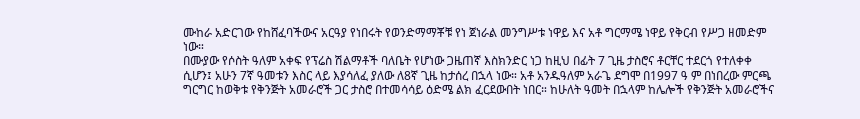ሙከራ አድርገው የከሸፈባችውና አርዓያ የነበሩት የወንድማማቾቹ የነ ጀነራል መንግሥቱ ነዋይ እና አቶ ግርማሜ ነዋይ የቅርብ የሥጋ ዘመድም ነው።
በሙያው የሶስት ዓለም አቀፍ የፕሬስ ሽልማቶች ባለቤት የሆነው ጋዜጠኛ እስክንድር ነጋ ከዚህ በፊት 7 ጊዜ ታስሮና ቶርቸር ተደርጎ የተለቀቀ ሲሆን፤ አሁን 7ኛ ዓመቱን እስር ላይ እያሳለፈ ያለው ለ8ኛ ጊዜ ከታሰረ በኋላ ነው። አቶ አንዱዓለም አራጌ ደግሞ በ1997 ዓ ም በነበረው ምርጫ ግርግር ከወቅቱ የቅንጅት አመራሮች ጋር ታስሮ በተመሳሳይ ዕድሜ ልክ ፈርደውበት ነበር። ከሁለት ዓመት በኋላም ከሌሎች የቅንጅት አመራሮችና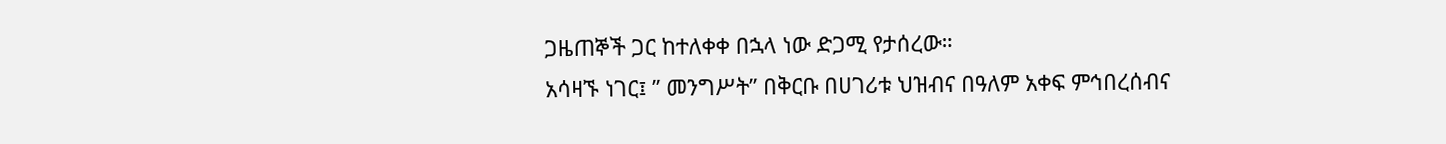ጋዜጠኞች ጋር ከተለቀቀ በኋላ ነው ድጋሚ የታሰረው።
አሳዛኙ ነገር፤ ” መንግሥት” በቅርቡ በሀገሪቱ ህዝብና በዓለም አቀፍ ምኅበረሰብና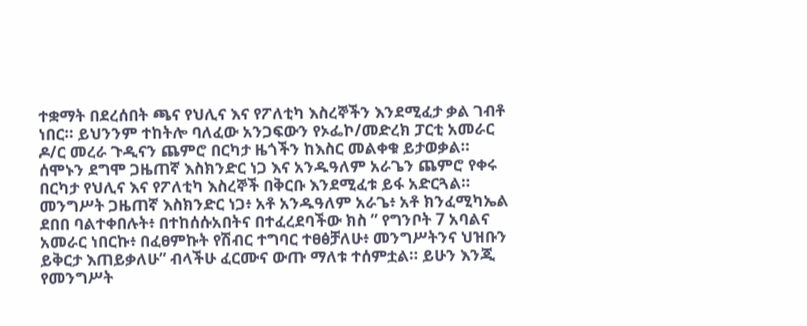ተቋማት በደረሰበት ጫና የህሊና እና የፖለቲካ እስረኞችን እንደሚፈታ ቃል ገብቶ ነበር። ይህንንም ተከትሎ ባለፈው አንጋፍውን የኦፌኮ/መድረክ ፓርቲ አመራር ዶ/ር መረራ ጉዲናን ጨምሮ በርካታ ዜጎችን ከእስር መልቀቁ ይታወቃል።
ሰሞኑን ደግሞ ጋዜጠኛ እስክንድር ነጋ እና አንዱዓለም አራጌን ጨምሮ የቀሩ በርካታ የህሊና እና የፖለቲካ እስረኞች በቅርቡ እንደሚፈቱ ይፋ አድርጓል። መንግሥት ጋዜጠኛ እስክንድር ነጋ፥ አቶ አንዱዓለም አራጌ፥ አቶ ክንፈሚካኤል ደበበ ባልተቀበሉት፥ በተከሰሱአበትና በተፈረደባችው ክስ ” የግንቦት 7 አባልና አመራር ነበርኩ፥ በፈፀምኩት የሽብር ተግባር ተፀፅቻለሁ፥ መንግሥትንና ህዝቡን ይቅርታ እጠይቃለሁ” ብላችሁ ፈርሙና ውጡ ማለቱ ተሰምቷል። ይሁን እንጂ የመንግሥት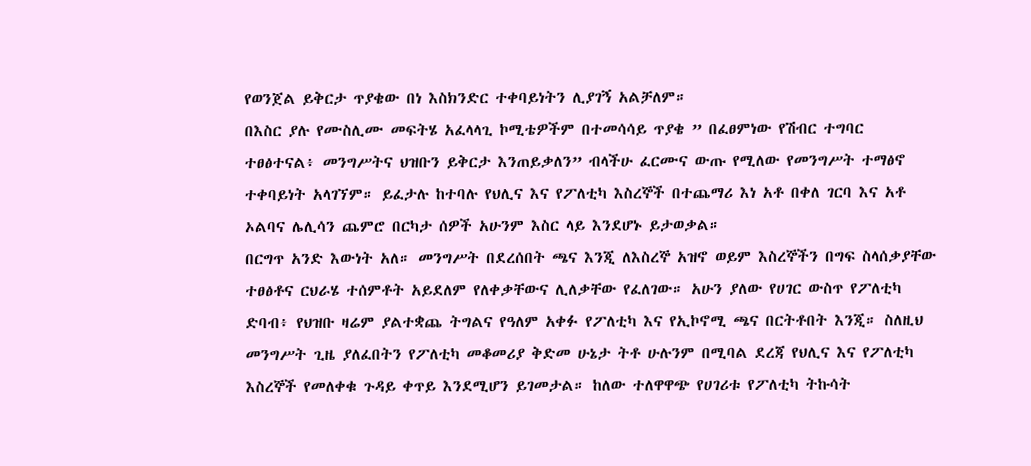የወንጀል ይቅርታ ጥያቄው በነ እስክንድር ተቀባይነትን ሊያገኝ አልቻለም።
በእስር ያሉ የሙስሊሙ መፍትሄ አፈላላጊ ኮሚቴዎችም በተመሳሳይ ጥያቄ ” በፈፀምነው የሽብር ተግባር ተፀፅተናል፥ መንግሥትና ህዝቡን ይቅርታ እንጠይቃለን” ብላችሁ ፈርሙና ውጡ የሚለው የመንግሥት ተማፅኖ ተቀባይነት አላገኘም። ይፈታሉ ከተባሉ የህሊና እና የፖለቲካ እስረኞች በተጨማሪ እነ አቶ በቀለ ገርባ እና አቶ ኦልባና ሌሊሳን ጨምሮ በርካታ ሰዎች አሁንም እስር ላይ እንደሆኑ ይታወቃል።
በርግጥ አንድ እውነት አለ። መንግሥት በደረሰበት ጫና እንጂ ለእስረኞ አዝኖ ወይም እስረኞችን በግፍ ስላሰቃያቸው ተፀፅቶና ርህራሄ ተሰምቶት አይደለም የለቀቃቸውና ሊለቃቸው የፈለገው። አሁን ያለው የሀገር ውስጥ የፖለቲካ ድባብ፥ የህዝቡ ዛሬም ያልተቋጨ ትግልና የዓለም አቀፉ የፖለቲካ እና የኢኮኖሚ ጫና በርትቶበት እንጂ። ስለዚህ መንግሥት ጊዜ ያለፈበትን የፖለቲካ መቆመሪያ ቅድመ ሁኔታ ትቶ ሁሉንም በሚባል ደረጃ የህሊና እና የፖለቲካ እስረኞች የመለቀቁ ጉዳይ ቀጥይ እንደሚሆን ይገመታል። ከለው ተለዋዋጭ የሀገሪቱ የፖለቲካ ትኩሳት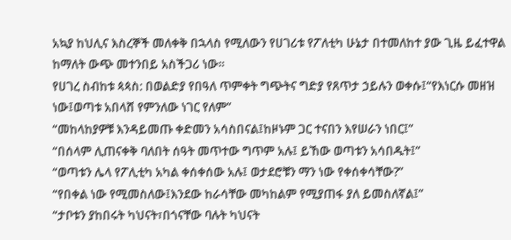አኳያ ከህሊና እስረኞች መለቀቅ በኋላስ የሚለውን የሀገሪቱ የፖለቲካ ሁኔታ በተመለከተ ያው ጊዜ ይፈተዋል ከማለት ውጭ መተንበይ አስችጋሪ ነው።
የሀገረ ስብከቱ ጳጳስ: በወልድያ የበዓለ ጥምቀት ግጭትና ግድያ የጸጥታ ኃይሉን ወቀሱ፤“የእነርሱ መዘዝ ነው፤ወጣቱ አበላሸ የምንለው ነገር የለም”
“መከላከያዎቹ እንዳይመጡ ቀድመን አሳስበናል፤ከዞኑም ጋር ተናበን እየሠራን ነበር፤”
“በሰላም ሊጠናቀቅ ባለበት ሰዓት መጥተው ግጥም አሉ፤ ይኸው ወጣቱን አሳበዱት፤”
“ወጣቱን ሌላ የፖሊቲካ አካል ቀሰቀሰው አሉ፤ ወታደሮቹን ማን ነው የቀሰቀሳቸው?”
“የበቀል ነው የሚመስለው፤እንደው ከራሳቸው መካከልም የሚያጠፋ ያለ ይመስለኛል፤”
“ታቦቱን ያከበሩት ካህናት፣በጎናቸው ባሉት ካህናት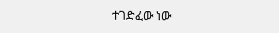ተገድፈው ነው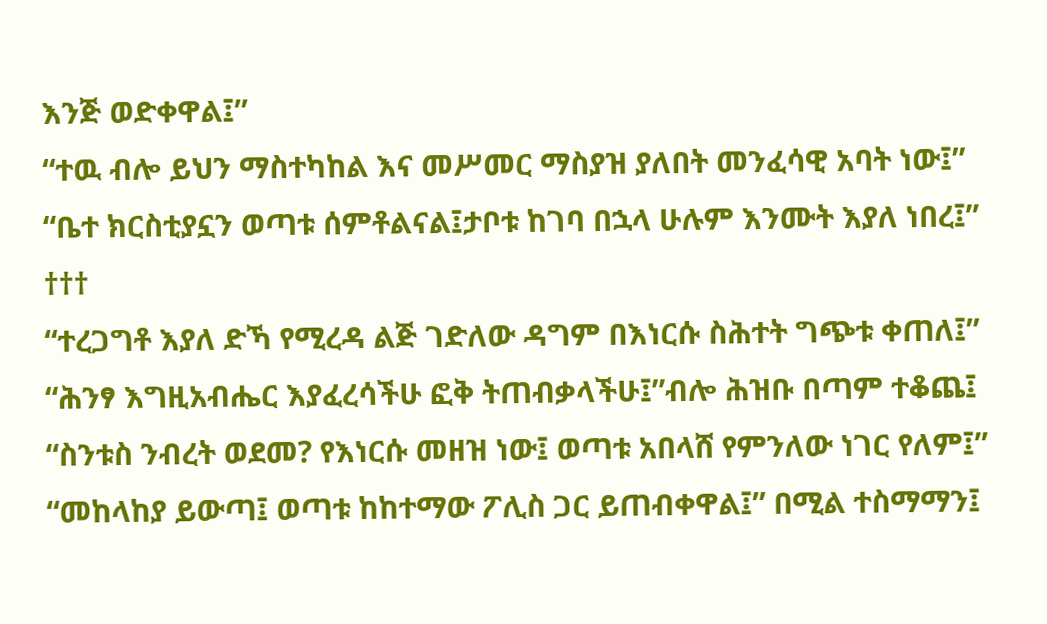እንጅ ወድቀዋል፤”
“ተዉ ብሎ ይህን ማስተካከል እና መሥመር ማስያዝ ያለበት መንፈሳዊ አባት ነው፤”
“ቤተ ክርስቲያኗን ወጣቱ ሰምቶልናል፤ታቦቱ ከገባ በኋላ ሁሉም እንሙት እያለ ነበረ፤”
†††
“ተረጋግቶ እያለ ድኻ የሚረዳ ልጅ ገድለው ዳግም በእነርሱ ስሕተት ግጭቱ ቀጠለ፤”
“ሕንፃ እግዚአብሔር እያፈረሳችሁ ፎቅ ትጠብቃላችሁ፤”ብሎ ሕዝቡ በጣም ተቆጨ፤
“ስንቱስ ንብረት ወደመ? የእነርሱ መዘዝ ነው፤ ወጣቱ አበላሸ የምንለው ነገር የለም፤”
“መከላከያ ይውጣ፤ ወጣቱ ከከተማው ፖሊስ ጋር ይጠብቀዋል፤” በሚል ተስማማን፤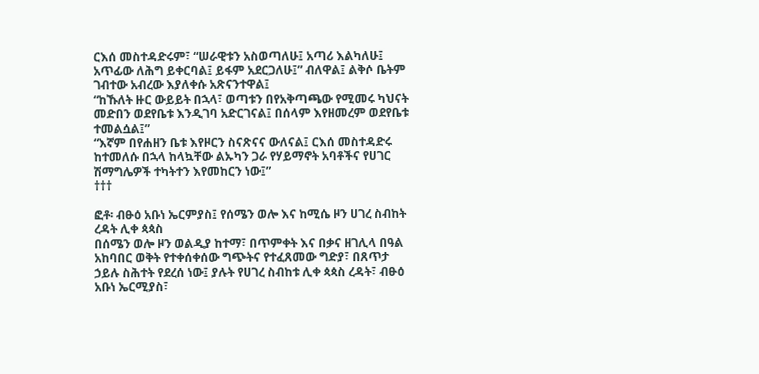ርእሰ መስተዳድሩም፣ “ሠራዊቱን አስወጣለሁ፤ አጣሪ እልካለሁ፤ አጥፊው ለሕግ ይቀርባል፤ ይፋም አደርጋለሁ፤” ብለዋል፤ ልቅሶ ቤትም ገብተው አብረው እያለቀሱ አጽናንተዋል፤
“ከኹለት ዙር ውይይት በኋላ፣ ወጣቱን በየአቅጣጫው የሚመሩ ካህናት መድበን ወደየቤቱ እንዲገባ አድርገናል፤ በሰላም እየዘመረም ወደየቤቱ ተመልሷል፤”
“እኛም በየሐዘን ቤቱ እየዞርን ስናጽናና ውለናል፤ ርእሰ መስተዳድሩ ከተመለሱ በኋላ ከላኳቸው ልኡካን ጋራ የሃይማኖት አባቶችና የሀገር ሽማግሌዎች ተካትተን እየመከርን ነው፤”
†††

ፎቶ፡ ብፁዕ አቡነ ኤርምያስ፤ የሰሜን ወሎ እና ከሚሴ ዞን ሀገረ ስብከት ረዳት ሊቀ ጳጳስ
በሰሜን ወሎ ዞን ወልዲያ ከተማ፣ በጥምቀት እና በቃና ዘገሊላ በዓል አከባበር ወቅት የተቀሰቀሰው ግጭትና የተፈጸመው ግድያ፣ በጸጥታ ኃይሉ ስሕተት የደረሰ ነው፤ ያሉት የሀገረ ስብከቱ ሊቀ ጳጳስ ረዳት፣ ብፁዕ አቡነ ኤርሚያስ፣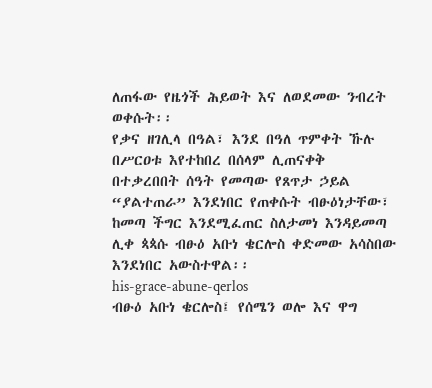ለጠፋው የዜጎች ሕይወት እና ለወደመው ንብረት ወቀሱት፡፡
የቃና ዘገሊላ በዓል፣ እንደ በዓለ ጥምቀት ኹሉ በሥርዐቱ እየተከበረ በሰላም ሊጠናቀቅ በተቃረበበት ሰዓት የመጣው የጸጥታ ኃይል “ያልተጠራ” እንደነበር የጠቀሱት ብፁዕነታቸው፣ ከመጣ ችግር እንደሚፈጠር ስለታመነ እንዳይመጣ ሊቀ ጳጳሱ ብፁዕ አቡነ ቄርሎስ ቀድመው አሳስበው እንደነበር አውስተዋል፡፡
his-grace-abune-qerlos
ብፁዕ አቡነ ቄርሎስ፤ የሰሜን ወሎ እና ዋግ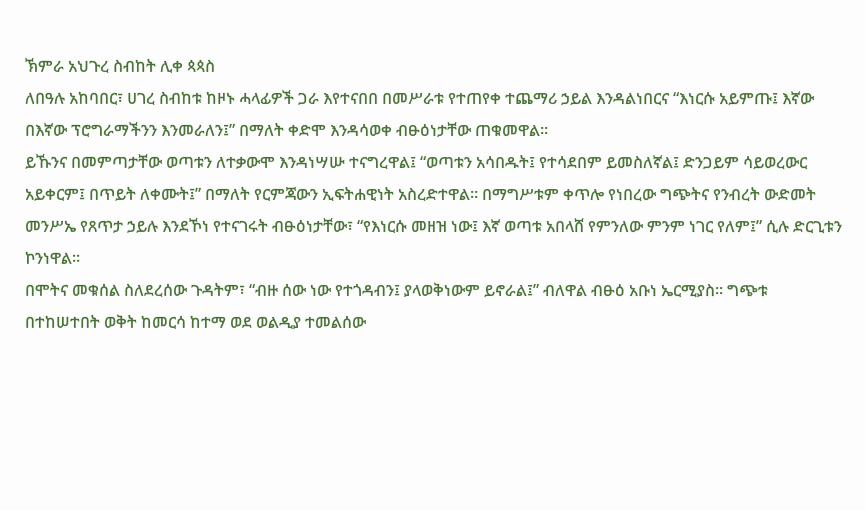ኽምራ አህጉረ ስብከት ሊቀ ጳጳስ
ለበዓሉ አከባበር፣ ሀገረ ስብከቱ ከዞኑ ሓላፊዎች ጋራ እየተናበበ በመሥራቱ የተጠየቀ ተጨማሪ ኃይል እንዳልነበርና “እነርሱ አይምጡ፤ እኛው በእኛው ፕሮግራማችንን እንመራለን፤” በማለት ቀድሞ እንዳሳወቀ ብፁዕነታቸው ጠቁመዋል፡፡
ይኹንና በመምጣታቸው ወጣቱን ለተቃውሞ እንዳነሣሡ ተናግረዋል፤ “ወጣቱን አሳበዱት፤ የተሳደበም ይመስለኛል፤ ድንጋይም ሳይወረውር አይቀርም፤ በጥይት ለቀሙት፤” በማለት የርምጃውን ኢፍትሐዊነት አስረድተዋል፡፡ በማግሥቱም ቀጥሎ የነበረው ግጭትና የንብረት ውድመት መንሥኤ የጸጥታ ኃይሉ እንደኾነ የተናገሩት ብፁዕነታቸው፣ “የእነርሱ መዘዝ ነው፤ እኛ ወጣቱ አበላሸ የምንለው ምንም ነገር የለም፤” ሲሉ ድርጊቱን ኮንነዋል፡፡
በሞትና መቁሰል ስለደረሰው ጉዳትም፣ “ብዙ ሰው ነው የተጎዳብን፤ ያላወቅነውም ይኖራል፤” ብለዋል ብፁዕ አቡነ ኤርሚያስ፡፡ ግጭቱ በተከሠተበት ወቅት ከመርሳ ከተማ ወደ ወልዲያ ተመልሰው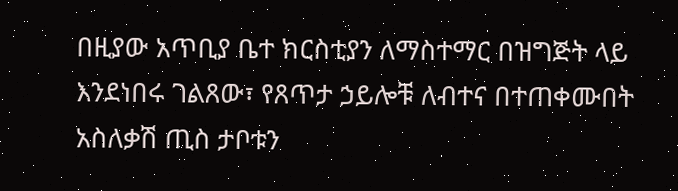በዚያው አጥቢያ ቤተ ክርስቲያን ለማስተማር በዝግጅት ላይ እንደነበሩ ገልጸው፣ የጸጥታ ኃይሎቹ ለብተና በተጠቀሙበት አስለቃሽ ጢስ ታቦቱን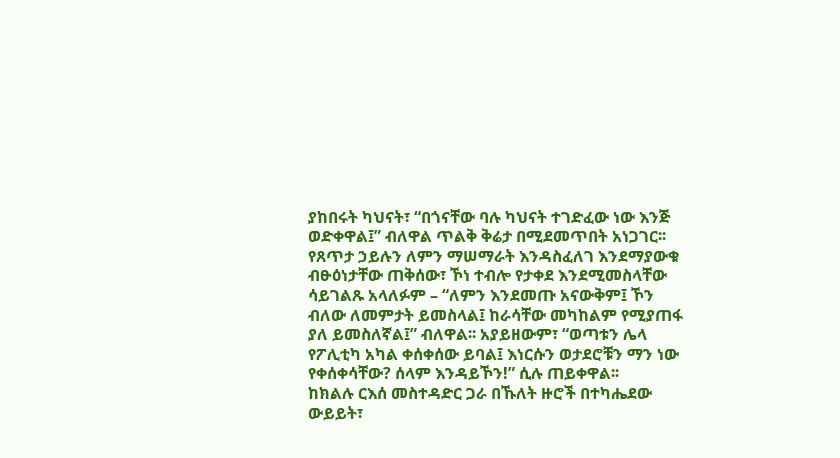ያከበሩት ካህናት፣ “በጎናቸው ባሉ ካህናት ተገድፈው ነው እንጅ ወድቀዋል፤” ብለዋል ጥልቅ ቅሬታ በሚደመጥበት አነጋገር፡፡
የጸጥታ ኃይሉን ለምን ማሠማራት እንዳስፈለገ እንደማያውቁ ብፁዕነታቸው ጠቅሰው፣ ኾነ ተብሎ የታቀደ እንደሚመስላቸው ሳይገልጹ አላለፉም – “ለምን እንደመጡ አናውቅም፤ ኾን ብለው ለመምታት ይመስላል፤ ከራሳቸው መካከልም የሚያጠፋ ያለ ይመስለኛል፤” ብለዋል፡፡ አያይዘውም፣ “ወጣቱን ሌላ የፖሊቲካ አካል ቀሰቀሰው ይባል፤ እነርሱን ወታደሮቹን ማን ነው የቀሰቀሳቸው? ሰላም እንዳይኾን!” ሲሉ ጠይቀዋል፡፡
ከክልሉ ርእሰ መስተዳድር ጋራ በኹለት ዙሮች በተካሔደው ውይይት፣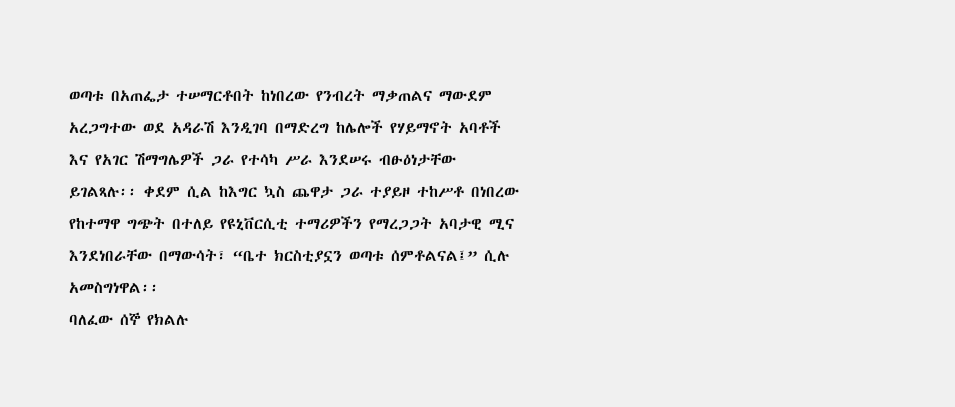ወጣቱ በአጠፌታ ተሠማርቶበት ከነበረው የንብረት ማቃጠልና ማውደም አረጋግተው ወደ አዳራሽ እንዲገባ በማድረግ ከሌሎች የሃይማኖት አባቶች እና የአገር ሽማግሌዎች ጋራ የተሳካ ሥራ እንደሠሩ ብፁዕነታቸው ይገልጻሉ፡፡ ቀደም ሲል ከእግር ኳስ ጨዋታ ጋራ ተያይዞ ተከሥቶ በነበረው የከተማዋ ግጭት በተለይ የዩኒቨርሲቲ ተማሪዎችን የማረጋጋት አባታዊ ሚና እንደነበራቸው በማውሳት፣ “ቤተ ክርስቲያኗን ወጣቱ ሰምቶልናል፤” ሲሉ አመስግነዋል፡፡
ባለፈው ሰኞ የክልሉ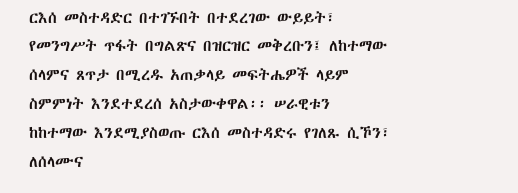ርእሰ መስተዳድር በተገኙበት በተደረገው ውይይት፣ የመንግሥት ጥፋት በግልጽና በዝርዝር መቅረቡን፤ ለከተማው ሰላምና ጸጥታ በሚረዱ አጠቃላይ መፍትሔዎች ላይም ስምምነት እንደተደረሰ አስታውቀዋል፡፡ ሠራዊቱን ከከተማው እንደሚያስወጡ ርእሰ መስተዳድሩ የገለጹ ሲኾን፣ ለሰላሙና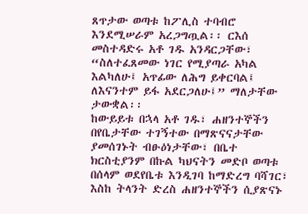ጸጥታው ወጣቱ ከፖሊስ ተባብሮ እንደሚሠራም አረጋግጧል፡፡ ርእሰ መስተዳድሩ አቶ ገዱ አንዳርጋቸው፣ “ስለተፈጸመው ነገር የሚያጣራ አካል እልካለሁ፤ አጥፊው ለሕግ ይቀርባል፤ ለእናንተም ይፋ አደርጋለሁ፤” ማለታቸው ታውቋል፡፡
ከውይይቱ በኋላ አቶ ገዱ፣ ሐዘንተኞችን በየቤታቸው ተገኝተው በማጽናናታቸው ያመሰገኑት ብፁዕነታቸው፣ በቤተ ክርስቲያንም በኩል ካህናትን መድቦ ወጣቱ በሰላም ወደየቤቱ እንዲገባ ከማድረግ ባሻገር፣ እስከ ትላንት ድረስ ሐዘንተኞችን ሲያጽናኑ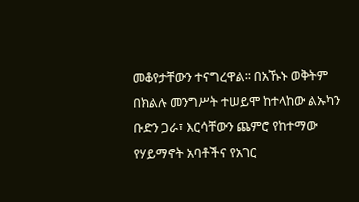መቆየታቸውን ተናግረዋል፡፡ በአኹኑ ወቅትም በክልሉ መንግሥት ተሠይሞ ከተላከው ልኡካን ቡድን ጋራ፣ እርሳቸውን ጨምሮ የከተማው የሃይማኖት አባቶችና የአገር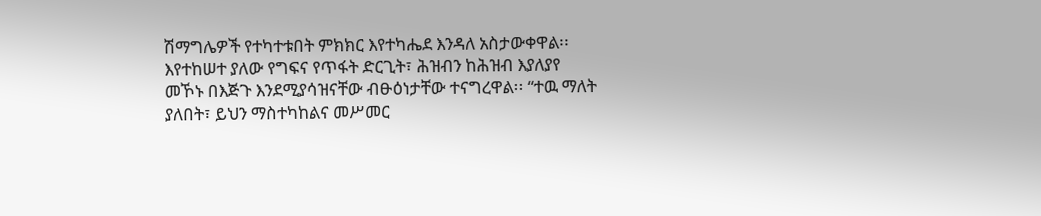ሽማግሌዎች የተካተቱበት ምክክር እየተካሔደ እንዳለ አስታውቀዋል፡፡
እየተከሠተ ያለው የግፍና የጥፋት ድርጊት፣ ሕዝብን ከሕዝብ እያለያየ መኾኑ በእጅጉ እንደሚያሳዝናቸው ብፁዕነታቸው ተናግረዋል፡፡ “ተዉ ማለት ያለበት፣ ይህን ማስተካከልና መሥመር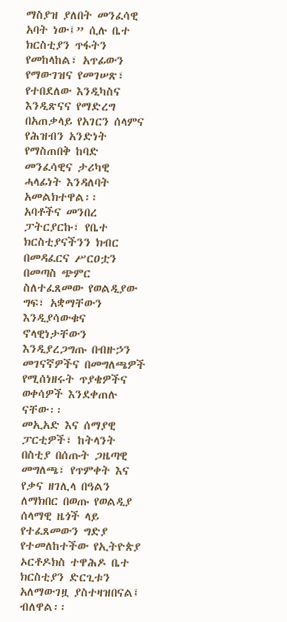ማስያዝ ያለበት መንፈሳዊ አባት ነው፤” ሲሉ ቤተ ክርስቲያን ጥፋትን የመከላከል፣ አጥፊውን የማውገዝና የመገሠጽ፣ የተበደለው እንዲካስና እንዲጽናና የማድረግ በአጠቃላይ የአገርን ሰላምና የሕዝብን አንድነት የማስጠበቅ ከባድ መንፈሳዊና ታሪካዊ ሓላፊነት እንዳለባት አመልክተዋል፡፡
አባቶችና መንበረ ፓትርያርኩ፣ የቤተ ክርስቲያናችንን ክብር በመዳፈርና ሥርዐቷን በመጣስ ጭምር ስለተፈጸመው የወልዲያው ግፍ፣ አቋማቸውን እንዲያሳውቁና ኖላዊነታቸውን እንዲያረጋግጡ በብዙኃን መገናኛዎችና በመግለጫዎች የሚሰነዘሩት ጥያቄዎችና ወቀሳዎች እንደቀጠሉ ናቸው፡፡
መኢአድ እና ሰማያዊ ፓርቲዎች፣ ከትላንት በስቲያ በሰጡት ጋዜጣዊ መግለጫ፣ የጥምቀት እና የቃና ዘገሊላ በዓልን ለማክበር በወጡ የወልዲያ ሰላማዊ ዜጎች ላይ የተፈጸመውን ግድያ የተመለከተችው የኢትዮጵያ ኦርቶዶክስ ተዋሕዶ ቤተ ክርስቲያን ድርጊቱን አለማውገዟ ያስተዛዝበናል፤ ብለዋል፡፡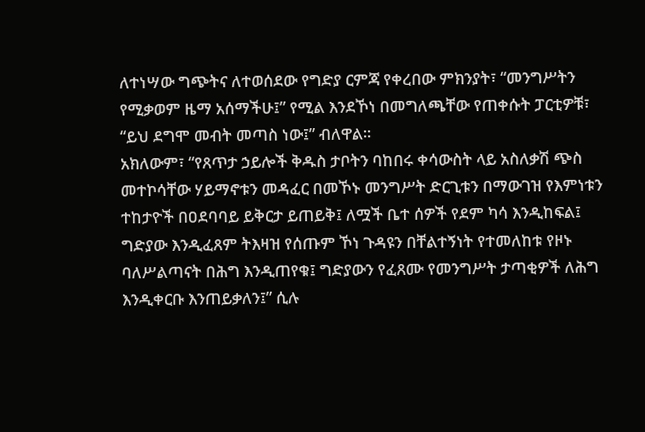ለተነሣው ግጭትና ለተወሰደው የግድያ ርምጃ የቀረበው ምክንያት፣ “መንግሥትን የሚቃወም ዜማ አሰማችሁ፤” የሚል እንደኾነ በመግለጫቸው የጠቀሱት ፓርቲዎቹ፣ “ይህ ደግሞ መብት መጣስ ነው፤” ብለዋል፡፡
አክለውም፣ “የጸጥታ ኃይሎች ቅዱስ ታቦትን ባከበሩ ቀሳውስት ላይ አስለቃሽ ጭስ መተኮሳቸው ሃይማኖቱን መዳፈር በመኾኑ መንግሥት ድርጊቱን በማውገዝ የእምነቱን ተከታዮች በዐደባባይ ይቅርታ ይጠይቅ፤ ለሟች ቤተ ሰዎች የደም ካሳ እንዲከፍል፤ ግድያው እንዲፈጸም ትእዛዝ የሰጡም ኾነ ጉዳዩን በቸልተኝነት የተመለከቱ የዞኑ ባለሥልጣናት በሕግ እንዲጠየቁ፤ ግድያውን የፈጸሙ የመንግሥት ታጣቂዎች ለሕግ እንዲቀርቡ እንጠይቃለን፤” ሲሉ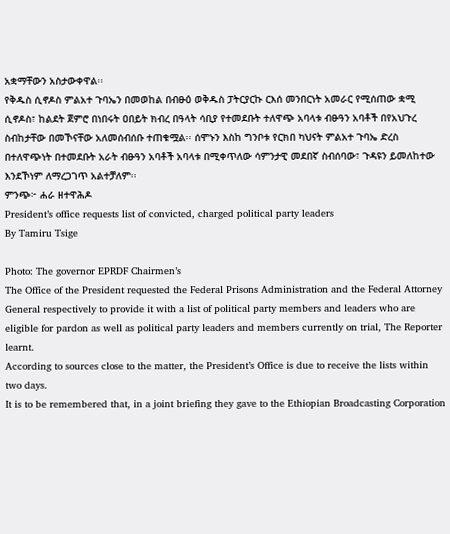አቋማቸውን አስታውቀዋል፡፡
የቅዱስ ሲኖዶስ ምልአተ ጉባኤን በመወከል በብፁዕ ወቅዱስ ፓትርያርኩ ርእሰ መንበርነት አመራር የሚሰጠው ቋሚ ሲኖዶስ፣ ከልደት ጀምሮ በነበሩት ዐበይት ክብረ በዓላት ሳቢያ የተመደቡት ተለዋጭ አባላቱ ብፁዓን አባቶች በየአህጉረ ስብከታቸው በመኾናቸው አለመሰብሰቡ ተጠቁሟል፡፡ ሰሞኑን እስከ ግንቦቱ የርክበ ካህናት ምልአተ ጉባኤ ድረስ በተለዋጭነት በተመደቡት አራት ብፁዓን አባቶች አባላቱ በሚቀጥለው ሳምንታዊ መደበኛ ስብሰባው፣ ጉዳዩን ይመለከተው እንደኾነም ለማረጋገጥ አልተቻለም፡፡
ምንጭ፦ ሐራ ዘተዋሕዶ
President’s office requests list of convicted, charged political party leaders
By Tamiru Tsige

Photo: The governor EPRDF Chairmen’s
The Office of the President requested the Federal Prisons Administration and the Federal Attorney General respectively to provide it with a list of political party members and leaders who are eligible for pardon as well as political party leaders and members currently on trial, The Reporter learnt.
According to sources close to the matter, the President’s Office is due to receive the lists within two days.
It is to be remembered that, in a joint briefing they gave to the Ethiopian Broadcasting Corporation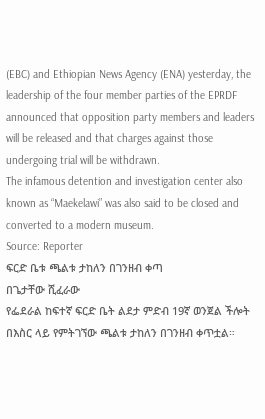(EBC) and Ethiopian News Agency (ENA) yesterday, the leadership of the four member parties of the EPRDF announced that opposition party members and leaders will be released and that charges against those undergoing trial will be withdrawn.
The infamous detention and investigation center also known as “Maekelawi” was also said to be closed and converted to a modern museum.
Source: Reporter
ፍርድ ቤቱ ጫልቱ ታከለን በገንዘብ ቀጣ
በጌታቸው ሺፈራው
የፌደራል ከፍተኛ ፍርድ ቤት ልደታ ምድብ 19ኛ ወንጀል ችሎት በእስር ላይ የምትገኘው ጫልቱ ታከለን በገንዘብ ቀጥቷል።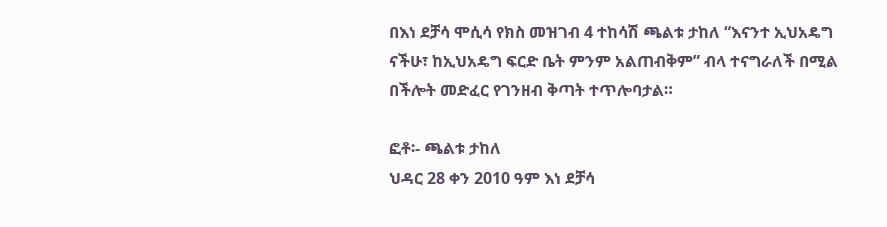በእነ ደቻሳ ሞሲሳ የክስ መዝገብ 4 ተከሳሽ ጫልቱ ታከለ “እናንተ ኢህአዴግ ናችሁ፣ ከኢህአዴግ ፍርድ ቤት ምንም አልጠብቅም” ብላ ተናግራለች በሚል በችሎት መድፈር የገንዘብ ቅጣት ተጥሎባታል።

ፎቶ፡- ጫልቱ ታከለ
ህዳር 28 ቀን 2010 ዓም እነ ደቻሳ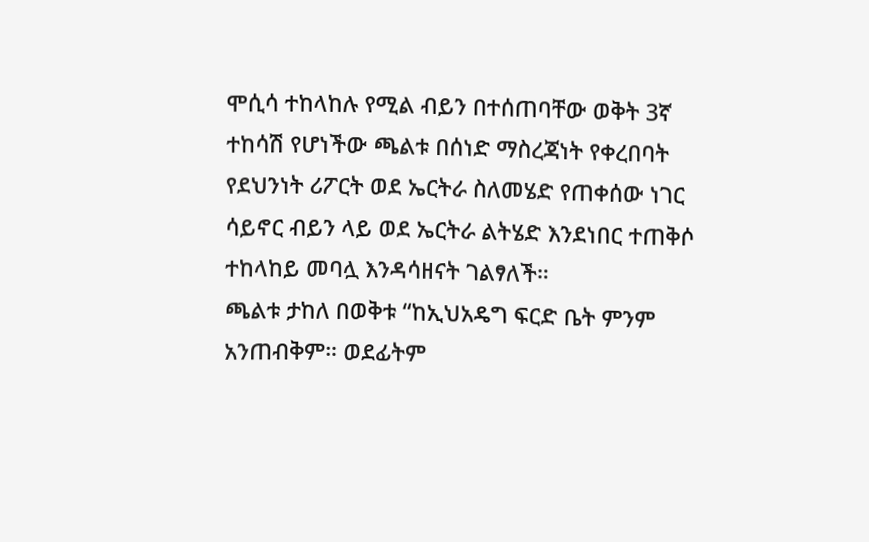ሞሲሳ ተከላከሉ የሚል ብይን በተሰጠባቸው ወቅት 3ኛ ተከሳሽ የሆነችው ጫልቱ በሰነድ ማስረጃነት የቀረበባት የደህንነት ሪፖርት ወደ ኤርትራ ስለመሄድ የጠቀሰው ነገር ሳይኖር ብይን ላይ ወደ ኤርትራ ልትሄድ እንደነበር ተጠቅሶ ተከላከይ መባሏ እንዳሳዘናት ገልፃለች።
ጫልቱ ታከለ በወቅቱ “ከኢህአዴግ ፍርድ ቤት ምንም አንጠብቅም። ወደፊትም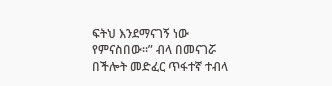ፍትህ እንደማናገኝ ነው የምናስበው።” ብላ በመናገሯ በችሎት መድፈር ጥፋተኛ ተብላ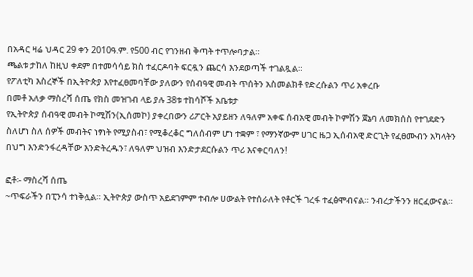በአዳር ዛሬ ህዳር 29 ቀን 2010ዓ.ም. የ500 ብር የገንዘብ ቅጣት ተጥሎባታል።
ጫልቱ ታከለ ከዚህ ቀደም በተመሳሳይ ክስ ተፈርዶባት ፍርዷን ጨርሳ እንደወጣች ተገልጿል።
የፖለቲካ እስረኞች በኢትዮጵያ እየተፈፀመባቸው ያለውን የሰብዓዊ መብት ጥሰትን አስመልክቶ የድረሱልን ጥሪ አቀረቡ
በመቶ አለቃ ማስረሻ ሰጤ የክስ መዝገብ ላይ ያሉ 38ቱ ተከሳሾች አቤቱታ
የኢትዮጵያ ሰብዓዊ መብት ኮሚሽን(ኢሰመኮ) ያቀረበውን ሪፖርት አያይዘን ለዓለም አቀፍ ሰብአዊ መብት ኮምሽን ጀኔባ ለመክሰስ የተገደድን ስለሆነ ስለ ሰዎች መብትና ነፃነት የሚያስብ፣ የሚቆረቆር ግለሰብም ሆነ ተቋም ፣ የማንኛውም ሀገር ዜጋ ኢሰብአዊ ድርጊት የፈፀሙብን አካላትን በህግ እንድንፋረዳቸው እንድትረዱን፣ ለዓለም ህዝብ እንድታደርሱልን ጥሪ እናቀርባለን!

ፎቶ፡- ማስረሻ ሰጤ
~ጥፍራችን በፒንሳ ተነቅሏል። ኢትዮጵያ ውስጥ አይደገምም ተብሎ ሀውልት የተሰራለት የቶርች ገረፋ ተፈፅሞብናል። ንብረታችንን ዘርፈውናል።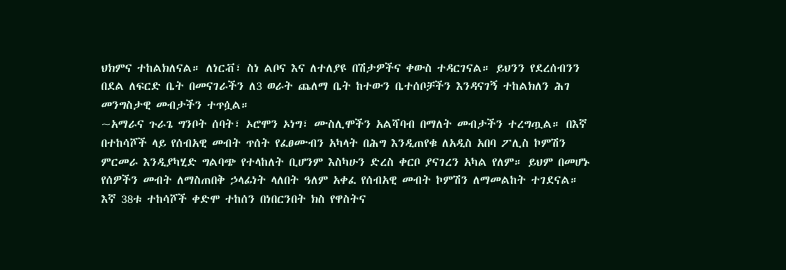ህክምና ተከልክለናል። ለነርቭ፣ ስነ ልቦና እና ለተለያዩ በሽታዎችና ቀውስ ተዳርገናል። ይህንን የደረሰብንን በደል ለፍርድ ቤት በመናገራችን ለ3 ወራት ጨለማ ቤት ከተውን ቤተሰቦቻችን እንዳናገኝ ተከልክለን ሕገ መንግስታዊ መብታችን ተጥሷል።
~አማራና ጉራጌ ግንቦት ሰባት፣ ኦሮሞን ኦነግ፣ ሙስሊሞችን አልሻባብ በማለት መብታችን ተረግጧል። በእኛ በተከሳሾች ላይ የሰብአዊ መብት ጥሰት የፈፀሙብን አካላት በሕግ እንዲጠየቁ ለአዲስ አበባ ፖሊስ ኮምሽን ምርመራ እንዲያካሂድ ግልባጭ የተላከለት ቢሆንም እስካሁን ድረስ ቀርቦ ያናገረን አካል የለም። ይህም በመሆኑ የሰዎችን መብት ለማስጠበቅ ኃላፊነት ላለበት ዓለም አቀፈ የሰብአዊ መብት ኮምሽን ለማመልከት ተገደናል።
እኛ 38ቱ ተከሳሾች ቀድሞ ተከሰን በነበርንበት ክስ የዋስትና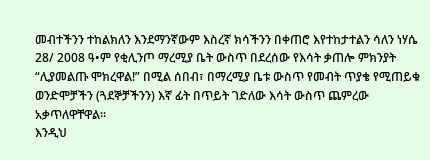መብተችንን ተከልክለን እንደማንኛውም እስረኛ ክሳችንን በቀጠሮ እየተከታተልን ሳለን ነሃሴ 28/ 2008 ዓ•ም የቂሊንጦ ማረሚያ ቤት ውስጥ በደረሰው የእሳት ቃጠሎ ምክንያት “ሊያመልጡ ሞክረዋል!” በሚል ሰበብ፣ በማረሚያ ቤቱ ውስጥ የመብት ጥያቄ የሚጠይቁ ወንድሞቻችን (ጓደኞቻችንን) እኛ ፊት በጥይት ገድለው እሳት ውስጥ ጨምረው አቃጥለዋቸዋል።
እንዲህ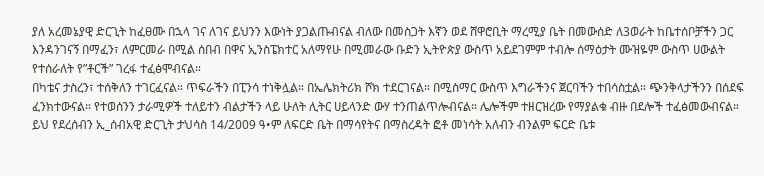ያለ አረመኔያዊ ድርጊት ከፈፀሙ በኋላ ገና ለገና ይህንን እውነት ያጋልጡብናል ብለው በመስጋት እኛን ወደ ሸዋሮቢት ማረሚያ ቤት በመውሰድ ለ3ወራት ከቤተሰቦቻችን ጋር እንዳንገናኝ በማፈን፣ ለምርመራ በሚል ሰበብ በዋና ኢንስፔክተር አለማየሁ በሚመራው ቡድን ኢትዮጵያ ውስጥ አይደገምም ተብሎ ሰማዕታት ሙዝዬም ውስጥ ሀውልት የተሰራለት የ”ቶርች” ገረፋ ተፈፅሞብናል።
በካቴና ታስረን፣ ተሰቅለን ተገርፈናል። ጥፍራችን በፒንሳ ተነቅሏል። በኤሌክትሪክ ሾክ ተደርገናል። በሚስማር ውስጥ እግራችንና ጀርባችን ተበሳስቷል። ጭንቅላታችንን በሰደፍ ፈንክተውናል። የተወሰንን ታራሚዎች ተለይተን ብልታችን ላይ ሁለት ሊትር ሀይላንድ ውሃ ተንጠልጥሎብናል። ሌሎችም ተዘርዝረው የማያልቁ ብዙ በደሎች ተፈፅመውብናል።
ይህ የደረሰብን ኢ_ሰብአዊ ድርጊት ታህሳስ 14/2009 ዓ•ም ለፍርድ ቤት በማሳየትና በማስረዳት ፎቶ መነሳት አለብን ብንልም ፍርድ ቤቱ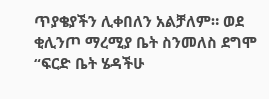ጥያቄያችን ሊቀበለን አልቻለም። ወደ ቂሊንጦ ማረሚያ ቤት ስንመለስ ደግሞ “ፍርድ ቤት ሄዳችሁ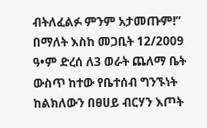ብትለፈልፉ ምንም አታመጡም!” በማለት እስከ መጋቢት 12/2009 ዓ•ም ድረሰ ለ3 ወራት ጨለማ ቤት ውስጥ ከተው የቤተሰብ ግንኙነት ከልክለውን በፀሀይ ብርሃን እጦት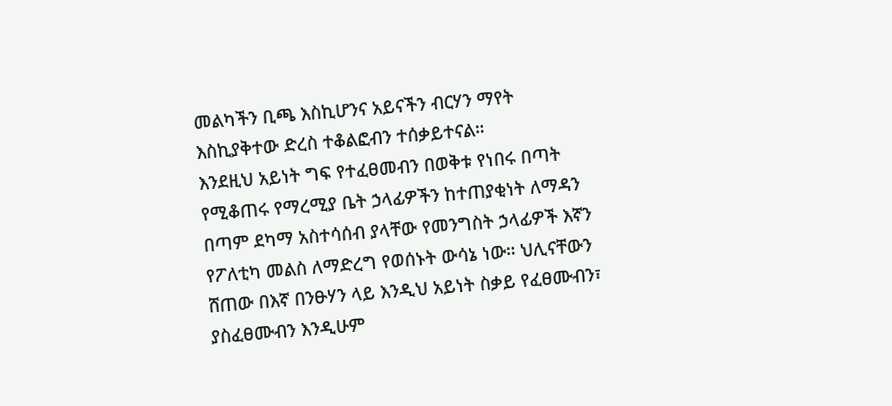መልካችን ቢጫ እስኪሆንና አይናችን ብርሃን ማየት እስኪያቅተው ድረስ ተቆልፎብን ተሰቃይተናል።
እንደዚህ አይነት ግፍ የተፈፀመብን በወቅቱ የነበሩ በጣት የሚቆጠሩ የማረሚያ ቤት ኃላፊዎችን ከተጠያቂነት ለማዳን በጣም ደካማ አስተሳሰብ ያላቸው የመንግስት ኃላፊዎች እኛን የፖለቲካ መልስ ለማድረግ የወሰኑት ውሳኔ ነው። ህሊናቸውን ሸጠው በእኛ በንፁሃን ላይ እንዲህ አይነት ስቃይ የፈፀሙብን፣ ያስፈፀሙብን እንዲሁም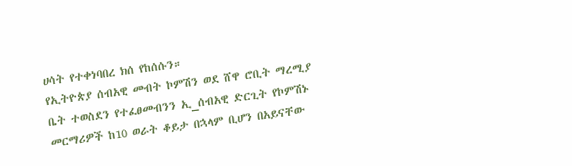ሀሳት የተቀነባበረ ክሰ የከሰሱን።
የኢትዮጵያ ሰብአዊ መብት ኮምሽን ወደ ሸዋ ሮቢት ማረሚያ ቤት ተወስደን የተፈፀመብንን ኢ_ሰብአዊ ድርጊት የኮምሽኑ መርማሪዎች ከ10 ወራት ቆይታ በኋላም ቢሆን በአይናቸው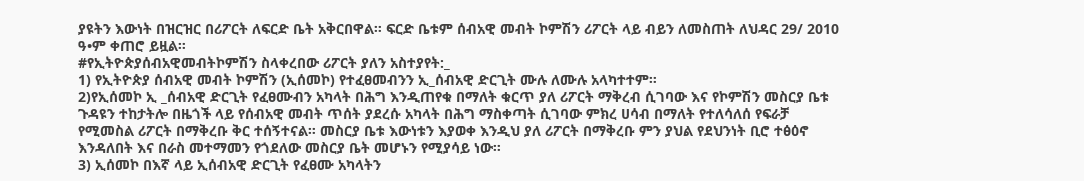ያዩትን እውነት በዝርዝር በሪፖርት ለፍርድ ቤት አቅርበዋል። ፍርድ ቤቱም ሰብአዊ መብት ኮምሽን ሪፖርት ላይ ብይን ለመስጠት ለህዳር 29/ 2010 ዓ•ም ቀጠሮ ይዟል።
#የኢትዮጵያሰብአዊመብትኮምሽን ስላቀረበው ሪፖርት ያለን አስተያየት:_
1) የኢትዮጵያ ሰብአዊ መብት ኮምሽን (ኢሰመኮ) የተፈፀመብንን ኢ_ሰብአዊ ድርጊት ሙሉ ለሙሉ አላካተተም።
2)የኢሰመኮ ኢ _ሰብአዊ ድርጊት የፈፀሙብን አካላት በሕግ እንዲጠየቁ በማለት ቁርጥ ያለ ሪፖርት ማቅረብ ሲገባው እና የኮምሽን መስርያ ቤቱ ጉዳዩን ተከታትሎ በዜጎች ላይ የሰብአዊ መብት ጥሰት ያደረሱ አካላት በሕግ ማስቀጣት ሲገባው ምክረ ሀሳብ በማለት የተለሳለሰ የፍራቻ የሚመስል ሪፖርት በማቅረቡ ቅር ተሰኝተናል። መስርያ ቤቱ እውነቱን እያወቀ እንዲህ ያለ ሪፖርት በማቅረቡ ምን ያህል የደህንነት ቢሮ ተፅዕኖ እንዳለበት እና በራስ መተማመን የጎደለው መስርያ ቤት መሆኑን የሚያሳይ ነው።
3) ኢሰመኮ በእኛ ላይ ኢሰብአዊ ድርጊት የፈፀሙ አካላትን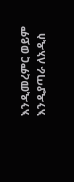እንዲመረምር ወይም እንዲያጣራ ለአዲስ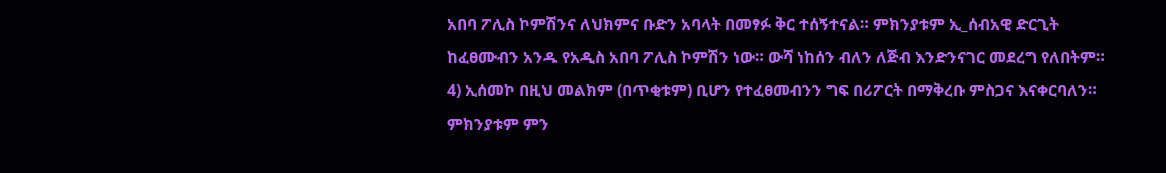አበባ ፖሊስ ኮምሽንና ለህክምና ቡድን አባላት በመፃፉ ቅር ተሰኝተናል። ምክንያቱም ኢ_ሰብአዊ ድርጊት ከፈፀሙብን አንዱ የአዲስ አበባ ፖሊስ ኮምሽን ነው። ውሻ ነከሰን ብለን ለጅብ እንድንናገር መደረግ የለበትም።
4) ኢሰመኮ በዚህ መልክም (በጥቂቱም) ቢሆን የተፈፀመብንን ግፍ በሪፖርት በማቅረቡ ምስጋና እናቀርባለን። ምክንያቱም ምን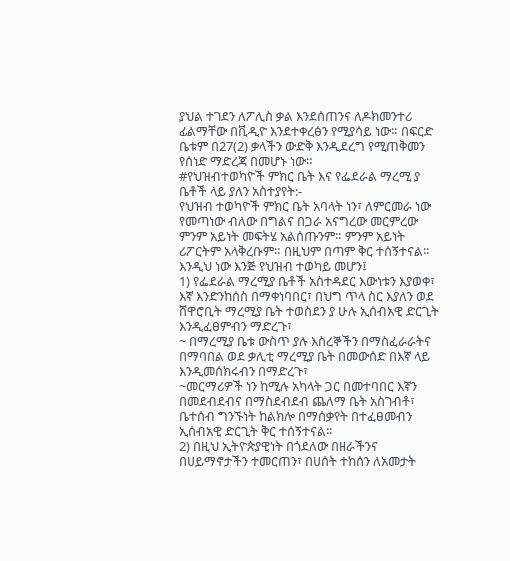ያህል ተገደን ለፖሊስ ቃል እንደሰጠንና ለዶክመንተሪ ፊልማቸው በቪዲዮ እንደተቀረፅን የሚያሳይ ነው። በፍርድ ቤቱም በ27(2) ቃላችን ውድቅ እንዲደረግ የሚጠቅመን የሰነድ ማድረጃ በመሆኑ ነው።
#የህዝብተወካዮች ምክር ቤት እና የፌደራል ማረሚ ያ ቤቶች ላይ ያለን አስተያየት:-
የህዝብ ተወካዮች ምክር ቤት አባላት ነን፣ ለምርመራ ነው የመጣነው ብለው በግልና በጋራ አናግረው መርምረው ምንም አይነት መፍትሄ አልሰጡንም። ምንም አይነት ሪፖርትም አላቅረቡም። በዚህም በጣም ቅር ተሰኝተናል። እንዲህ ነው እንጅ የህዝብ ተወካይ መሆን፤
1) የፌደራል ማረሚያ ቤቶች አስተዳደር እውነቱን እያወቀ፣ እኛ እንድንከሰስ በማቀነባበር፣ በህግ ጥላ ስር እያለን ወደ ሸዋሮቢት ማረሚያ ቤት ተወስደን ያ ሁሉ ኢሰብአዊ ድርጊት እንዲፈፀምብን ማድረጉ፣
~ በማረሚያ ቤቱ ውስጥ ያሉ እስረኞችን በማስፈራራትና በማባበል ወደ ቃሊቲ ማረሚያ ቤት በመውሰድ በእኛ ላይ እንዲመሰክሩብን በማድረጉ፣
~መርማሪዎች ነን ከሚሉ አካላት ጋር በመተባበር እኛን በመደብደብና በማስደብደብ ጨለማ ቤት አስገብቶ፣ ቤተሰብ ግንኙነት ከልክሎ በማሰቃየት በተፈፀመብን ኢሰብአዊ ድርጊት ቅር ተሰኝተናል።
2) በዚህ ኢትዮጵያዊነት በጎደለው በዘራችንና በሀይማኖታችን ተመርጠን፣ በሀሰት ተከሰን ለአመታት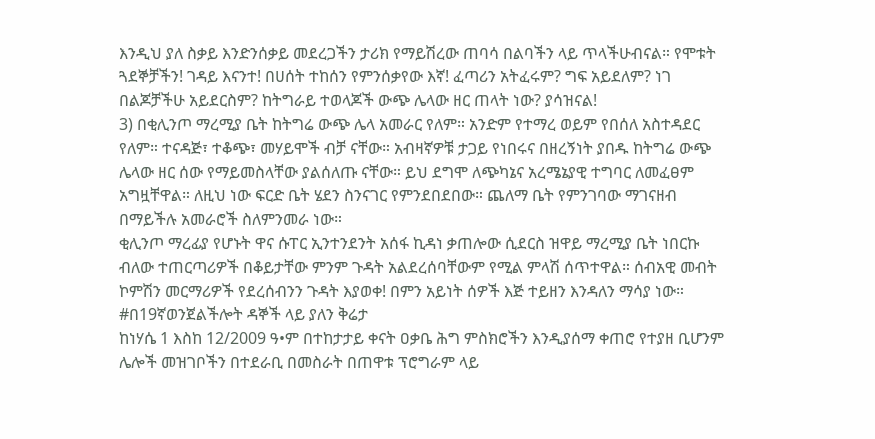እንዲህ ያለ ስቃይ እንድንሰቃይ መደረጋችን ታሪክ የማይሽረው ጠባሳ በልባችን ላይ ጥላችሁብናል። የሞቱት ጓደኞቻችን! ገዳይ እናንተ! በሀሰት ተከሰን የምንሰቃየው እኛ! ፈጣሪን አትፈሩም? ግፍ አይደለም? ነገ በልጆቻችሁ አይደርስም? ከትግራይ ተወላጆች ውጭ ሌላው ዘር ጠላት ነው? ያሳዝናል!
3) በቂሊንጦ ማረሚያ ቤት ከትግሬ ውጭ ሌላ አመራር የለም። አንድም የተማረ ወይም የበሰለ አስተዳደር የለም። ተናዳጅ፣ ተቆጭ፣ መሃይሞች ብቻ ናቸው። አብዛኛዎቹ ታጋይ የነበሩና በዘረኝነት ያበዱ ከትግሬ ውጭ ሌላው ዘር ሰው የማይመስላቸው ያልሰለጡ ናቸው። ይህ ደግሞ ለጭካኔና አረሜኔያዊ ተግባር ለመፈፀም አግዟቸዋል። ለዚህ ነው ፍርድ ቤት ሄደን ስንናገር የምንደበደበው። ጨለማ ቤት የምንገባው ማገናዘብ በማይችሉ አመራሮች ስለምንመራ ነው።
ቂሊንጦ ማረፊያ የሆኑት ዋና ሱፐር ኢንተንደንት አሰፋ ኪዳነ ቃጠሎው ሲደርስ ዝዋይ ማረሚያ ቤት ነበርኩ ብለው ተጠርጣሪዎች በቆይታቸው ምንም ጉዳት አልደረሰባቸውም የሚል ምላሽ ሰጥተዋል። ሰብአዊ መብት ኮምሽን መርማሪዎች የደረሰብንን ጉዳት እያወቀ! በምን አይነት ሰዎች እጅ ተይዘን እንዳለን ማሳያ ነው።
#በ19ኛወንጀልችሎት ዳኞች ላይ ያለን ቅሬታ
ከነሃሴ 1 እስከ 12/2009 ዓ•ም በተከታታይ ቀናት ዐቃቤ ሕግ ምስክሮችን እንዲያሰማ ቀጠሮ የተያዘ ቢሆንም ሌሎች መዝገቦችን በተደራቢ በመስራት በጠዋቱ ፕሮግራም ላይ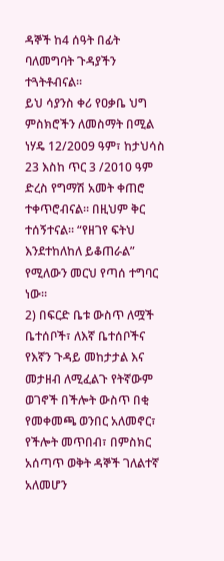ዳኞች ከ4 ሰዓት በፊት ባለመግባት ጉዳያችን ተጓትቶብናል።
ይህ ሳያንስ ቀሪ የዐቃቤ ህግ ምስክሮችን ለመስማት በሚል ነሃዴ 12/2009 ዓም፣ ከታህሳስ 23 እስከ ጥር 3 /2010 ዓም ድረስ የግማሽ አመት ቀጠሮ ተቀጥሮብናል። በዚህም ቅር ተሰኝተናል። “የዘገየ ፍትህ እንደተከለከለ ይቆጠራል” የሚለውን መርህ የጣሰ ተግባር ነው።
2) በፍርድ ቤቱ ውስጥ ለሟች ቤተሰቦች፣ ለእኛ ቤተሰቦችና የእኛን ጉዳይ መከታታል እና መታዘብ ለሚፈልጉ የትኛውም ወገኖች በችሎት ውስጥ በቂ የመቀመጫ ወንበር አለመኖር፣ የችሎት መጥበብ፣ በምስክር አሰጣጥ ወቅት ዳኞች ገለልተኛ አለመሆን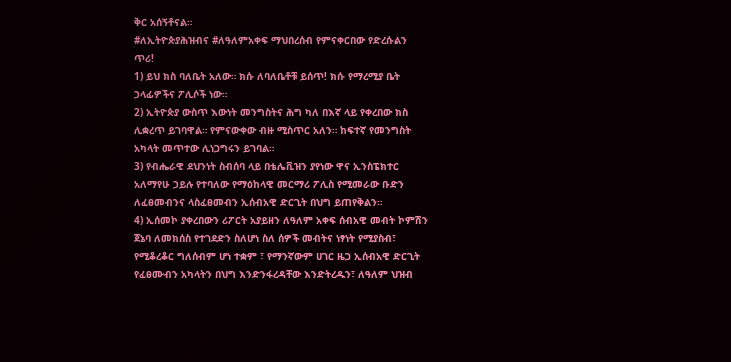ቅር አሰኝቶናል።
#ለኢትዮጵያሕዝብና #ለዓለምአቀፍ ማህበረሰብ የምናቀርበው የድረሱልን ጥሪ!
1) ይህ ክስ ባለቤት አለው። ክሱ ለባለቤቶቹ ይሰጥ! ክሱ የማረሚያ ቤት ኃላፊዎችና ፖሊሶች ነው።
2) ኢትዮጵያ ውስጥ እውነት መንግስትና ሕግ ካለ በእኛ ላይ የቀረበው ክስ ሊቋረጥ ይገባዋል። የምናውቀው ብዙ ሚስጥር አለን። ከፍተኛ የመንግስት አካላት መጥተው ሊነጋግሩን ይገባል።
3) የብሔራዊ ደህንነት ስብሰባ ላይ በቴሌቪዝን ያየነው ዋና ኢንስፔክተር አለማየሁ ኃይሉ የተባለው የማዕከላዊ መርማሪ ፖሊስ የሚመራው ቡድን ለፈፀመብንና ላስፈፀመብን ኢሰብአዊ ድርጊት በህግ ይጠየቅልን።
4) ኢሰመኮ ያቀረበውን ሪፖርት አያይዘን ለዓለም አቀፍ ሰብአዊ መብት ኮምሽን ጀኔባ ለመክሰስ የተገደድን ስለሆነ ስለ ሰዎች መብትና ነፃነት የሚያስብ፣ የሚቆረቆር ግለሰብም ሆነ ተቋም ፣ የማንኛውም ሀገር ዜጋ ኢሰብአዊ ድርጊት የፈፀሙብን አካላትን በህግ እንድንፋረዳቸው እንድትረዱን፣ ለዓለም ህዝብ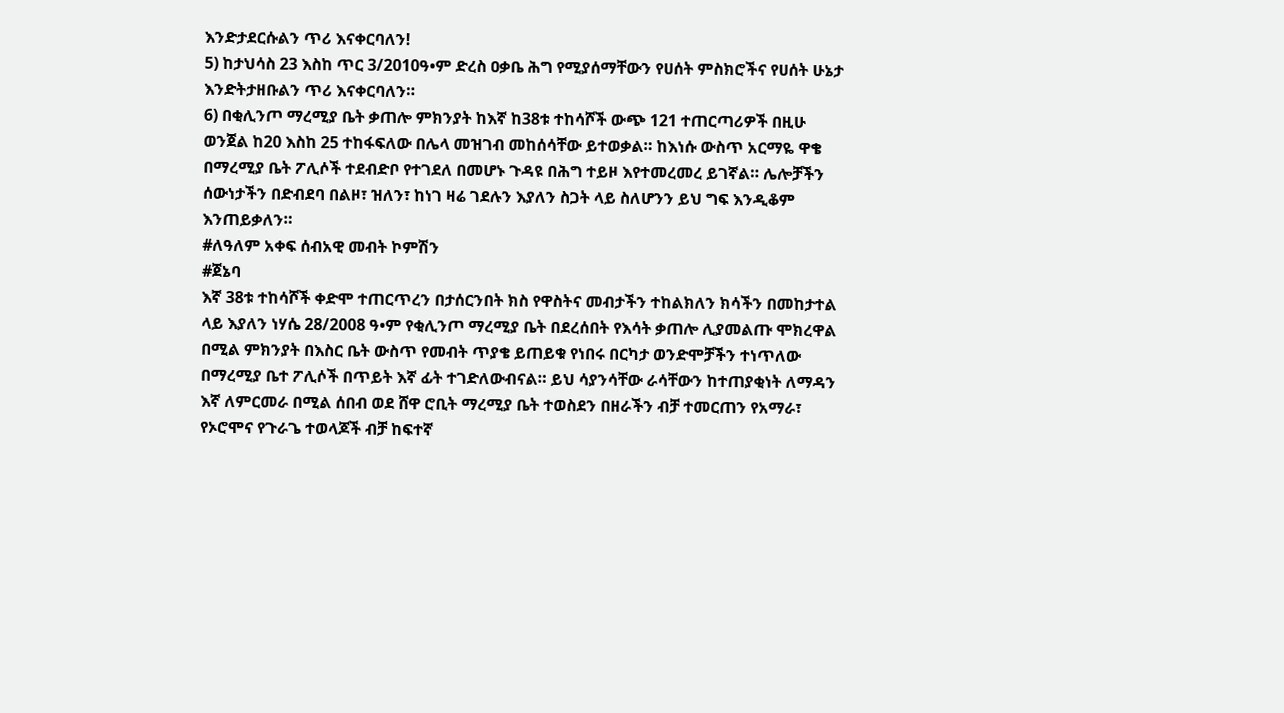እንድታደርሱልን ጥሪ እናቀርባለን!
5) ከታህሳስ 23 እስከ ጥር 3/2010ዓ•ም ድረስ ዐቃቤ ሕግ የሚያሰማቸውን የሀሰት ምስክሮችና የሀሰት ሁኔታ እንድትታዘቡልን ጥሪ እናቀርባለን።
6) በቂሊንጦ ማረሚያ ቤት ቃጠሎ ምክንያት ከእኛ ከ38ቱ ተከሳሾች ውጭ 121 ተጠርጣሪዎች በዚሁ ወንጀል ከ20 እስከ 25 ተከፋፍለው በሌላ መዝገብ መከሰሳቸው ይተወቃል። ከእነሱ ውስጥ አርማዬ ዋቄ በማረሚያ ቤት ፖሊሶች ተደብድቦ የተገደለ በመሆኑ ጉዳዩ በሕግ ተይዞ እየተመረመረ ይገኛል። ሌሎቻችን ሰውነታችን በድብደባ በልዞ፣ ዝለን፣ ከነገ ዛሬ ገደሉን እያለን ስጋት ላይ ስለሆንን ይህ ግፍ እንዲቆም እንጠይቃለን።
#ለዓለም አቀፍ ሰብአዊ መብት ኮምሽን
#ጀኔባ
እኛ 38ቱ ተከሳሾች ቀድሞ ተጠርጥረን በታሰርንበት ክስ የዋስትና መብታችን ተከልክለን ክሳችን በመከታተል ላይ እያለን ነሃሴ 28/2008 ዓ•ም የቂሊንጦ ማረሚያ ቤት በደረሰበት የእሳት ቃጠሎ ሊያመልጡ ሞክረዋል በሚል ምክንያት በእስር ቤት ውስጥ የመብት ጥያቄ ይጠይቁ የነበሩ በርካታ ወንድሞቻችን ተነጥለው በማረሚያ ቤተ ፖሊሶች በጥይት እኛ ፊት ተገድለውብናል። ይህ ሳያንሳቸው ራሳቸውን ከተጠያቂነት ለማዳን እኛ ለምርመራ በሚል ሰበብ ወደ ሸዋ ሮቢት ማረሚያ ቤት ተወስደን በዘራችን ብቻ ተመርጠን የአማራ፣ የኦሮሞና የጉራጌ ተወላጆች ብቻ ከፍተኛ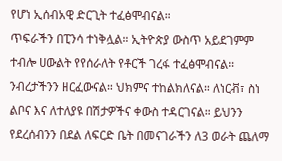የሆነ ኢሰብአዊ ድርጊት ተፈፅሞብናል።
ጥፍራችን በፒንሳ ተነቅሏል። ኢትዮጵያ ውስጥ አይደገምም ተብሎ ሀውልት የየሰራለት የቶርች ገረፋ ተፈፅሞብናል። ንብረታችንን ዘርፈውናል። ህክምና ተከልክለናል። ለነርቭ፣ ስነ ልቦና እና ለተለያዩ በሽታዎችና ቀውስ ተዳርገናል። ይህንን የደረሰብንን በደል ለፍርድ ቤት በመናገራችን ለ3 ወራት ጨለማ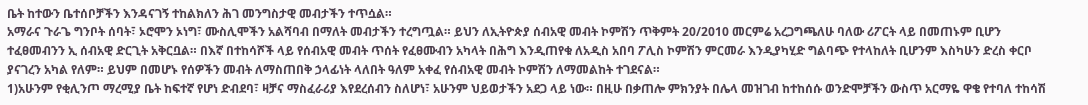ቤት ከተውን ቤተሰቦቻችን እንዳናገኝ ተከልክለን ሕገ መንግስታዊ መብታችን ተጥሷል።
አማራና ጉራጌ ግንቦት ሰባት፣ ኦሮሞን ኦነግ፣ ሙስሊሞችን አልሻባብ በማለት መብታችን ተረግጧል። ይህን ለኢትዮጵያ ሰብአዊ መብት ኮምሽን ጥቅምት 20/2010 መርምሬ አረጋግጫለሁ ባለው ሪፖርት ላይ በመጠኑም ቢሆን ተፈፀመብንን ኢ ሰብአዊ ድርጊት አቅርቧል። በእኛ በተከሳሾች ላይ የሰብአዊ መብት ጥሰት የፈፀሙብን አካላት በሕግ እንዲጠየቁ ለአዲስ አበባ ፖሊስ ኮምሽን ምርመራ እንዲያካሂድ ግልባጭ የተላከለት ቢሆንም እስካሁን ድረስ ቀርቦ ያናገረን አካል የለም። ይህም በመሆኑ የሰዎችን መብት ለማስጠበቅ ኃላፊነት ላለበት ዓለም አቀፈ የሰብአዊ መብት ኮምሽን ለማመልከት ተገደናል።
1)አሁንም የቂሊንጦ ማረሚያ ቤት ከፍተኛ የሆነ ድብደባ፣ ዛቻና ማስፈራሪያ እየደረሰብን ስለሆነ፣ አሁንም ህይወታችን አደጋ ላይ ነው። በዚሁ በቃጠሎ ምክንያት በሌላ መዝገብ ከተከሰሱ ወንድሞቻችን ውስጥ አርማዬ ዋቄ የተባለ ተከሳሽ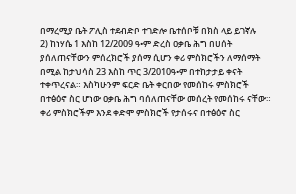በማረሚያ ቤት ፖሊስ ተደብድቦ ተገድሎ ቤተሰቦቹ በክስ ላይ ይገኛሉ
2) ከነሃሴ 1 እስከ 12/2009 ዓ•ም ድረስ ዐቃቤ ሕግ በሀሰት ያሰለጠናቸውን ምሰረክሮች ያሰማ ሲሆን ቀሪ ምስክሮችን ለማሰማት በሚል ከታህሳስ 23 እስከ ጥር 3/2010ዓ•ም በተከታታይ ቀናት ተቀጥረናል። እስካሁንም ፍርድ ቤት ቀርበው የመሰከሩ ምስክሮች በተፅዕኖ ስር ሆነው ዐቃቤ ሕግ ባሰለጠናቸው መሰረት የመሰከሩ ናቸው። ቀሪ ምስክሮችም እንደ ቀድሞ ምስክሮች የታሰሩና በተፅዕኖ ስር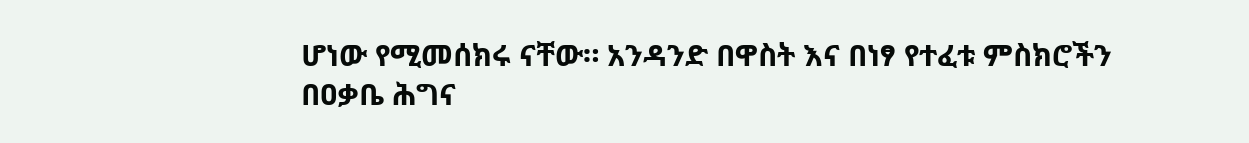ሆነው የሚመሰክሩ ናቸው። አንዳንድ በዋስት እና በነፃ የተፈቱ ምስክሮችን በዐቃቤ ሕግና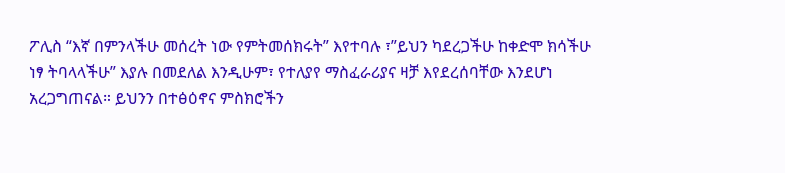ፖሊስ “እኛ በምንላችሁ መሰረት ነው የምትመሰክሩት” እየተባሉ ፣”ይህን ካደረጋችሁ ከቀድሞ ክሳችሁ ነፃ ትባላላችሁ” እያሉ በመደለል እንዲሁም፣ የተለያየ ማስፈራሪያና ዛቻ እየደረሰባቸው እንደሆነ አረጋግጠናል። ይህንን በተፅዕኖና ምስክሮችን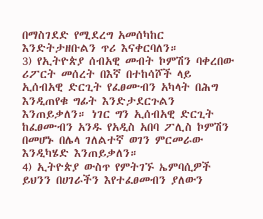በማስገደድ የሚደረግ አመሰካከር እንድትታዘቡልን ጥሪ እናቀርባለን።
3) የኢትዮጵያ ሰብአዊ መብት ኮምሽን ባቀረበው ሪፖርት መሰረት በእኛ በተከሳሾች ላይ ኢሰብአዊ ድርጊት የፈፀሙብን አካላት በሕግ እንዲጠየቁ ግፊት እንድታደርጉልን እንጠይቃለን። ነገር ግን ኢሰብአዊ ድርጊት ከፈፀሙብን አንዱ የአዲስ አበባ ፖሊስ ኮምሽን በመሆኑ በሌላ ገለልተኛ ወገን ምርመራው እንዲካሄድ እንጠይቃለን።
4) ኢትዮጵያ ውስጥ የምትገኙ ኤምባሲዎች ይህንን በሀገራችን እየተፈፀመብን ያለውን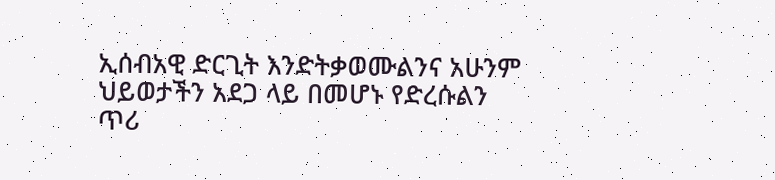ኢሰብአዊ ድርጊት እንድትቃወሙልንና አሁንም ህይወታችን አደጋ ላይ በመሆኑ የድረሱልን ጥሪ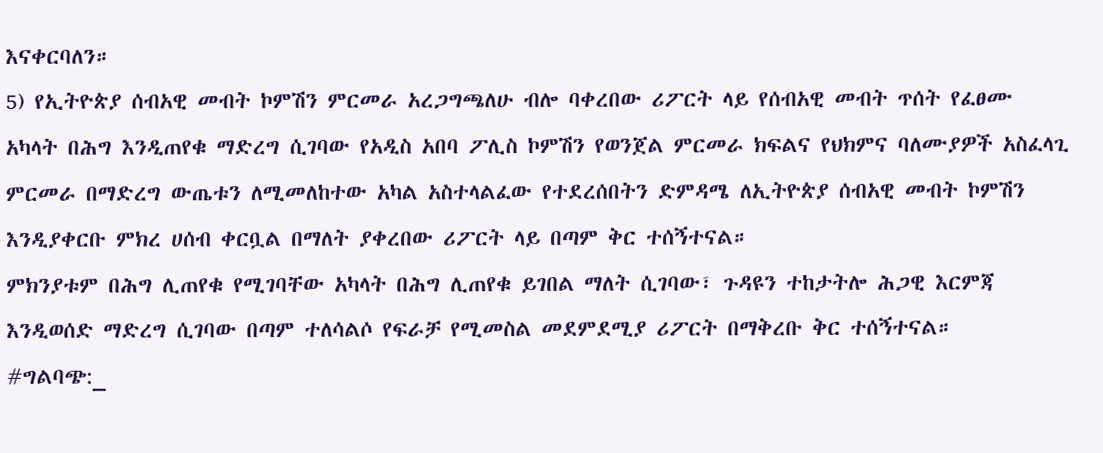እናቀርባለን።
5) የኢትዮጵያ ሰብአዊ መብት ኮምሽን ምርመራ አረጋግጫለሁ ብሎ ባቀረበው ሪፖርት ላይ የሰብአዊ መብት ጥሰት የፈፀሙ አካላት በሕግ እንዲጠየቁ ማድረግ ሲገባው የአዲስ አበባ ፖሊስ ኮምሽን የወንጀል ምርመራ ክፍልና የህክምና ባለሙያዎች አስፈላጊ ምርመራ በማድረግ ውጤቱን ለሚመለከተው አካል አስተላልፈው የተደረሰበትን ድምዳሜ ለኢትዮጵያ ሰብአዊ መብት ኮምሽን እንዲያቀርቡ ምክረ ሀሰብ ቀርቧል በማለት ያቀረበው ሪፖርት ላይ በጣም ቅር ተሰኝተናል።
ምክንያቱም በሕግ ሊጠየቁ የሚገባቸው አካላት በሕግ ሊጠየቁ ይገበል ማለት ሲገባው፣ ጉዳዩን ተከታትሎ ሕጋዊ እርምጃ እንዲወሰድ ማድረግ ሲገባው በጣም ተለሳልሶ የፍራቻ የሚመስል መደምደሚያ ሪፖርት በማቅረቡ ቅር ተሰኝተናል።
#ግልባጭ:_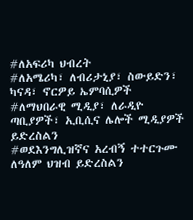#ለአፍሪካ ህብረት
#ለአሜሪካ፣ ለብሪታኒያ፣ ስውይድን፣ ካናዳ፣ ኖርዎይ ኤምባሲዎች
#ለማህበራዊ ሚዲያ፣ ለራዲዮ ጣቢያዎች፣ ኢቢሲና ሌሎች ሚዲያዎች ይድረስልን
#ወደእንግሊዝኛና አረብኝ ተተርጉሙ ለዓለም ህዝብ ይድረስልን